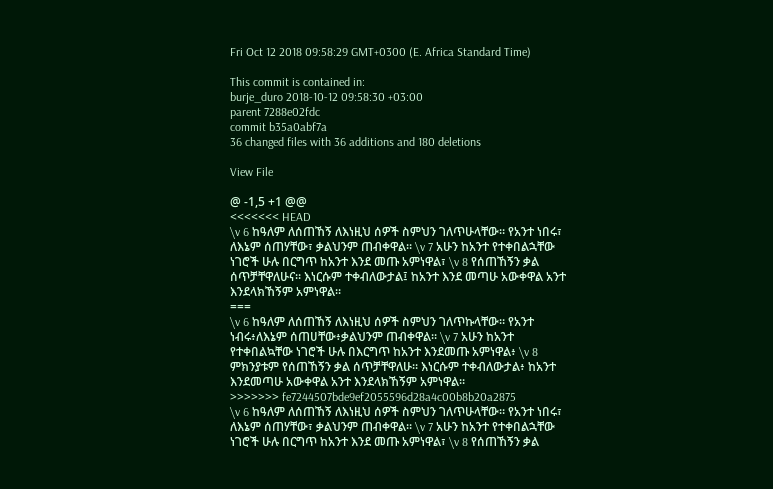Fri Oct 12 2018 09:58:29 GMT+0300 (E. Africa Standard Time)

This commit is contained in:
burje_duro 2018-10-12 09:58:30 +03:00
parent 7288e02fdc
commit b35a0abf7a
36 changed files with 36 additions and 180 deletions

View File

@ -1,5 +1 @@
<<<<<<< HEAD
\v 6 ከዓለም ለሰጠኸኝ ለእነዚህ ሰዎች ስምህን ገለጥሁላቸው። የአንተ ነበሩ፣ ለእኔም ሰጠሃቸው፣ ቃልህንም ጠብቀዋል። \v 7 አሁን ከአንተ የተቀበልኋቸው ነገሮች ሁሉ በርግጥ ከአንተ እንደ መጡ አምነዋል፣ \v 8 የሰጠኸኝን ቃል ሰጥቻቸዋለሁና። እነርሱም ተቀብለውታል፤ ከአንተ እንደ መጣሁ አውቀዋል አንተ እንደላክኸኝም አምነዋል።
===
\v 6 ከዓለም ለሰጠኸኝ ለእነዚህ ሰዎች ስምህን ገለጥኩላቸው። የአንተ ነብሩ፥ለእኔም ሰጠሀቸው፥ቃልህንም ጠብቀዋል። \v 7 አሁን ከአንተ የተቀበልኳቸው ነገሮች ሁሉ በእርግጥ ከአንተ እንደመጡ አምነዋል፥ \v 8 ምክንያቱም የሰጠኸኝን ቃል ሰጥቻቸዋለሁ። እነርሱም ተቀብለውታል፥ ከአንተ እንደመጣሁ አውቀዋል አንተ እንደላክኸኝም አምነዋል።
>>>>>>> fe7244507bde9ef2055596d28a4c00b8b20a2875
\v 6 ከዓለም ለሰጠኸኝ ለእነዚህ ሰዎች ስምህን ገለጥሁላቸው። የአንተ ነበሩ፣ ለእኔም ሰጠሃቸው፣ ቃልህንም ጠብቀዋል። \v 7 አሁን ከአንተ የተቀበልኋቸው ነገሮች ሁሉ በርግጥ ከአንተ እንደ መጡ አምነዋል፣ \v 8 የሰጠኸኝን ቃል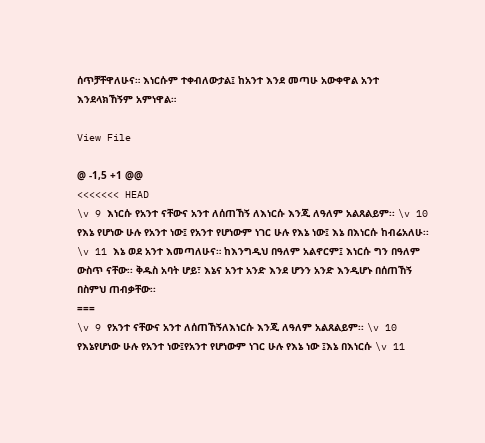ሰጥቻቸዋለሁና። እነርሱም ተቀብለውታል፤ ከአንተ እንደ መጣሁ አውቀዋል አንተ እንደላክኸኝም አምነዋል።

View File

@ -1,5 +1 @@
<<<<<<< HEAD
\v 9 እነርሱ የአንተ ናቸውና አንተ ለሰጠኸኝ ለእነርሱ እንጂ ለዓለም አልጸልይም፡፡ \v 10 የእኔ የሆነው ሁሉ የአንተ ነው፤ የአንተ የሆነውም ነገር ሁሉ የእኔ ነው፤ እኔ በእነርሱ ከብሬአለሁ፡፡ \v 11 እኔ ወደ አንተ እመጣለሁና። ከእንግዲህ በዓለም አልኖርም፤ እነርሱ ግን በዓለም ውስጥ ናቸው፡፡ ቅዱስ አባት ሆይ፣ እኔና አንተ አንድ እንደ ሆንን አንድ እንዲሆኑ በሰጠኸኝ በስምህ ጠብቃቸው፡፡
===
\v 9 የአንተ ናቸውና አንተ ለሰጠኸኝለእነርሱ እንጂ ለዓለም አልጸልይም፡፡ \v 10 የእኔየሆነው ሁሉ የአንተ ነው፤የአንተ የሆነውም ነገር ሁሉ የእኔ ነው ፤እኔ በእነርሱ \v 11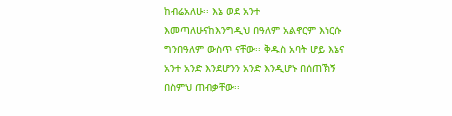ከብሬአለሁ፡፡ እኔ ወደ አንተ እመጣለሁናከእንግዲህ በዓለም አልኖርም እነርሱ ግንበዓለም ውስጥ ናቸው፡፡ ቅዱስ አባት ሆይ እኔና አንተ አንድ እንደሆንን አንድ እንዲሆኑ በሰጠኽኝ በስምህ ጠብቃቸው፡፡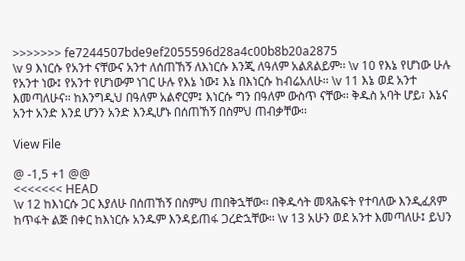>>>>>>> fe7244507bde9ef2055596d28a4c00b8b20a2875
\v 9 እነርሱ የአንተ ናቸውና አንተ ለሰጠኸኝ ለእነርሱ እንጂ ለዓለም አልጸልይም፡፡ \v 10 የእኔ የሆነው ሁሉ የአንተ ነው፤ የአንተ የሆነውም ነገር ሁሉ የእኔ ነው፤ እኔ በእነርሱ ከብሬአለሁ፡፡ \v 11 እኔ ወደ አንተ እመጣለሁና። ከእንግዲህ በዓለም አልኖርም፤ እነርሱ ግን በዓለም ውስጥ ናቸው፡፡ ቅዱስ አባት ሆይ፣ እኔና አንተ አንድ እንደ ሆንን አንድ እንዲሆኑ በሰጠኸኝ በስምህ ጠብቃቸው፡፡

View File

@ -1,5 +1 @@
<<<<<<< HEAD
\v 12 ከእነርሱ ጋር እያለሁ በሰጠኸኝ በስምህ ጠበቅኋቸው፡፡ በቅዱሳት መጻሕፍት የተባለው እንዲፈጸም ከጥፋት ልጅ በቀር ከእነርሱ አንዱም እንዳይጠፋ ጋረድኋቸው፡፡ \v 13 አሁን ወደ አንተ እመጣለሁ፤ ይህን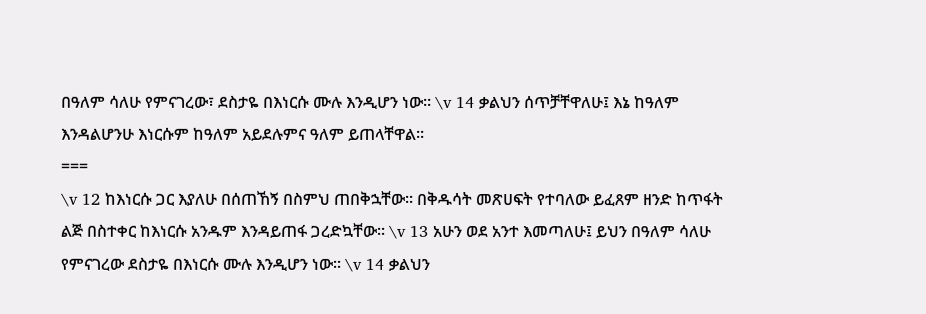በዓለም ሳለሁ የምናገረው፣ ደስታዬ በእነርሱ ሙሉ እንዲሆን ነው፡፡ \v 14 ቃልህን ሰጥቻቸዋለሁ፤ እኔ ከዓለም እንዳልሆንሁ እነርሱም ከዓለም አይደሉምና ዓለም ይጠላቸዋል፡፡
===
\v 12 ከእነርሱ ጋር እያለሁ በሰጠኸኝ በስምህ ጠበቅኋቸው፡፡ በቅዱሳት መጽሀፍት የተባለው ይፈጸም ዘንድ ከጥፋት ልጅ በስተቀር ከእነርሱ አንዱም እንዳይጠፋ ጋረድኳቸው፡፡ \v 13 አሁን ወደ አንተ እመጣለሁ፤ ይህን በዓለም ሳለሁ የምናገረው ደስታዬ በእነርሱ ሙሉ እንዲሆን ነው፡፡ \v 14 ቃልህን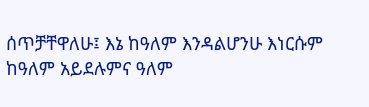ሰጥቻቸዋለሁ፤ እኔ ከዓለም እንዳልሆንሁ እነርሱም ከዓለም አይደሉምና ዓለም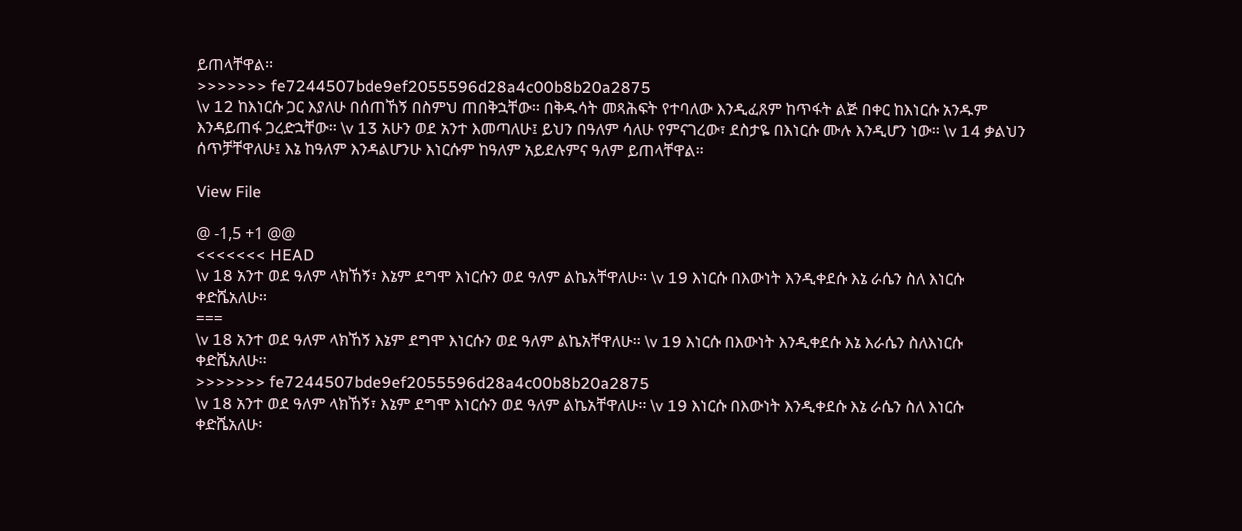ይጠላቸዋል፡፡
>>>>>>> fe7244507bde9ef2055596d28a4c00b8b20a2875
\v 12 ከእነርሱ ጋር እያለሁ በሰጠኸኝ በስምህ ጠበቅኋቸው፡፡ በቅዱሳት መጻሕፍት የተባለው እንዲፈጸም ከጥፋት ልጅ በቀር ከእነርሱ አንዱም እንዳይጠፋ ጋረድኋቸው፡፡ \v 13 አሁን ወደ አንተ እመጣለሁ፤ ይህን በዓለም ሳለሁ የምናገረው፣ ደስታዬ በእነርሱ ሙሉ እንዲሆን ነው፡፡ \v 14 ቃልህን ሰጥቻቸዋለሁ፤ እኔ ከዓለም እንዳልሆንሁ እነርሱም ከዓለም አይደሉምና ዓለም ይጠላቸዋል፡፡

View File

@ -1,5 +1 @@
<<<<<<< HEAD
\v 18 አንተ ወደ ዓለም ላክኸኝ፣ እኔም ደግሞ እነርሱን ወደ ዓለም ልኬአቸዋለሁ፡፡ \v 19 እነርሱ በእውነት እንዲቀደሱ እኔ ራሴን ስለ እነርሱ ቀድሼአለሁ፡፡
===
\v 18 አንተ ወደ ዓለም ላክኸኝ እኔም ደግሞ እነርሱን ወደ ዓለም ልኬአቸዋለሁ፡፡ \v 19 እነርሱ በእውነት እንዲቀደሱ እኔ እራሴን ስለእነርሱ ቀድሼአለሁ፡፡
>>>>>>> fe7244507bde9ef2055596d28a4c00b8b20a2875
\v 18 አንተ ወደ ዓለም ላክኸኝ፣ እኔም ደግሞ እነርሱን ወደ ዓለም ልኬአቸዋለሁ፡፡ \v 19 እነርሱ በእውነት እንዲቀደሱ እኔ ራሴን ስለ እነርሱ ቀድሼአለሁ፡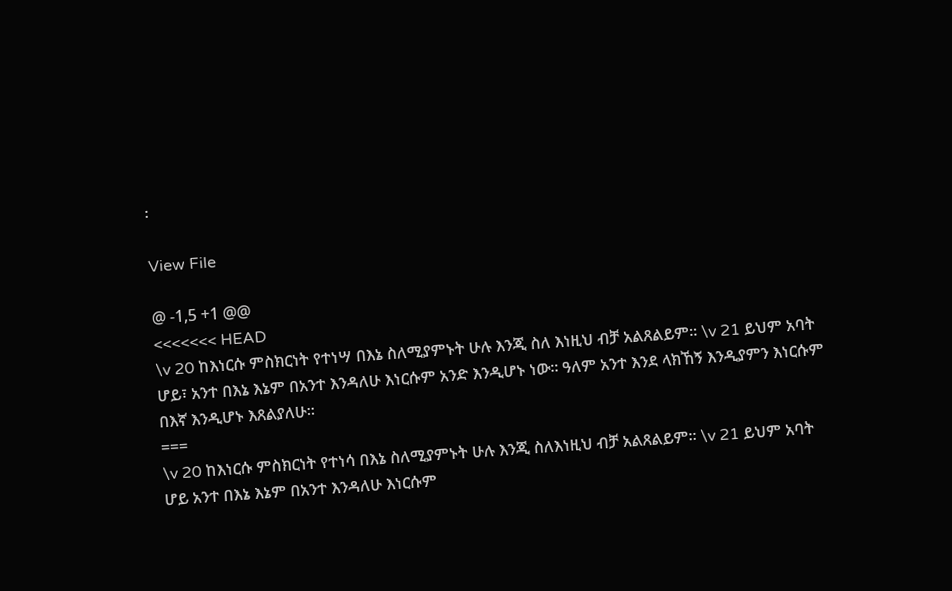፡

View File

@ -1,5 +1 @@
<<<<<<< HEAD
\v 20 ከእነርሱ ምስክርነት የተነሣ በእኔ ስለሚያምኑት ሁሉ እንጂ ስለ እነዚህ ብቻ አልጸልይም፡፡ \v 21 ይህም አባት ሆይ፣ አንተ በእኔ እኔም በአንተ እንዳለሁ እነርሱም አንድ እንዲሆኑ ነው፡፡ ዓለም አንተ እንደ ላክኸኝ እንዲያምን እነርሱም በእኛ እንዲሆኑ እጸልያለሁ፡፡
===
\v 20 ከእነርሱ ምስክርነት የተነሳ በእኔ ስለሚያምኑት ሁሉ እንጂ ስለእነዚህ ብቻ አልጸልይም፡፡ \v 21 ይህም አባት ሆይ አንተ በእኔ እኔም በአንተ እንዳለሁ እነርሱም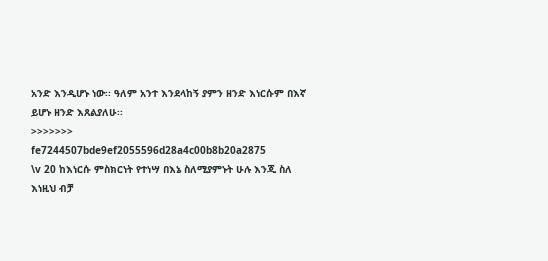አንድ እንዲሆኑ ነው፡፡ ዓለም አንተ እንደላከኝ ያምን ዘንድ እነርሱም በእኛ ይሆኑ ዘንድ እጸልያለሁ፡፡
>>>>>>> fe7244507bde9ef2055596d28a4c00b8b20a2875
\v 20 ከእነርሱ ምስክርነት የተነሣ በእኔ ስለሚያምኑት ሁሉ እንጂ ስለ እነዚህ ብቻ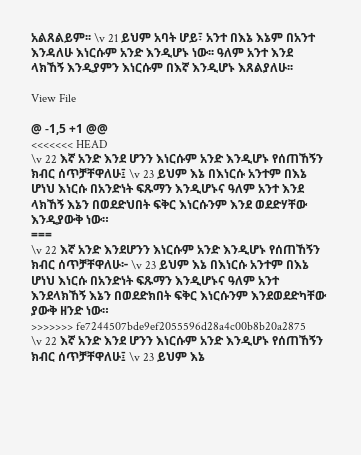አልጸልይም፡፡ \v 21 ይህም አባት ሆይ፣ አንተ በእኔ እኔም በአንተ እንዳለሁ እነርሱም አንድ እንዲሆኑ ነው፡፡ ዓለም አንተ እንደ ላክኸኝ እንዲያምን እነርሱም በእኛ እንዲሆኑ እጸልያለሁ፡፡

View File

@ -1,5 +1 @@
<<<<<<< HEAD
\v 22 እኛ አንድ እንደ ሆንን እነርሱም አንድ እንዲሆኑ የሰጠኸኝን ክብር ሰጥቻቸዋለሁ፤ \v 23 ይህም እኔ በእነርሱ አንተም በእኔ ሆነህ እነርሱ በአንድነት ፍጹማን እንዲሆኑና ዓለም አንተ እንደ ላክኸኝ እኔን በወደድህበት ፍቅር እነርሱንም እንደ ወደድሃቸው እንዲያውቅ ነው።
===
\v 22 እኛ አንድ እንደሆንን እነርሱም አንድ እንዲሆኑ የሰጠኸኝን ክብር ሰጥቻቸዋለሁ፦ \v 23 ይህም እኔ በእነርሱ አንተም በእኔ ሆነህ እነርሱ በአንድነት ፍጹማን እንዲሆኑና ዓለም አንተ እንደላክኸኝ እኔን በወደድክበት ፍቅር እነርሱንም እንደወደድካቸው ያውቅ ዘንድ ነው።
>>>>>>> fe7244507bde9ef2055596d28a4c00b8b20a2875
\v 22 እኛ አንድ እንደ ሆንን እነርሱም አንድ እንዲሆኑ የሰጠኸኝን ክብር ሰጥቻቸዋለሁ፤ \v 23 ይህም እኔ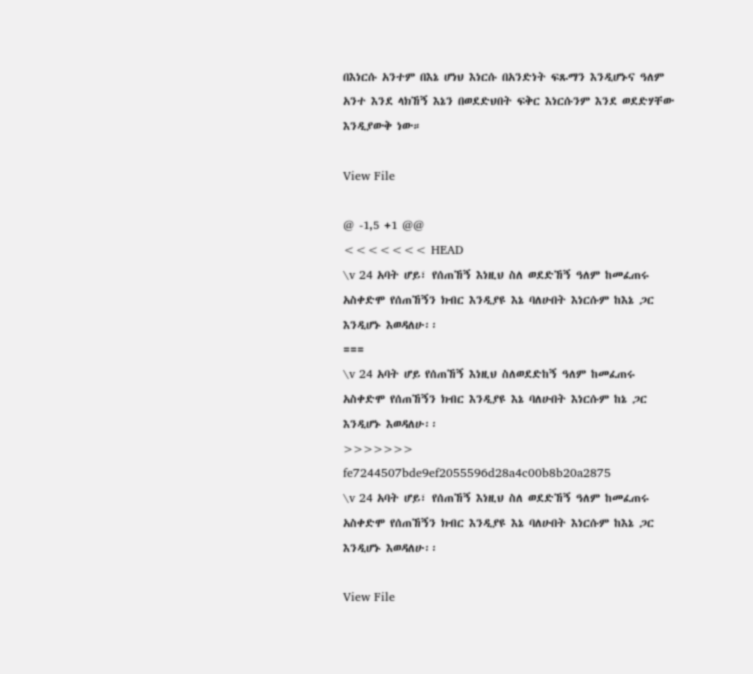በእነርሱ አንተም በእኔ ሆነህ እነርሱ በአንድነት ፍጹማን እንዲሆኑና ዓለም አንተ እንደ ላክኸኝ እኔን በወደድህበት ፍቅር እነርሱንም እንደ ወደድሃቸው እንዲያውቅ ነው።

View File

@ -1,5 +1 @@
<<<<<<< HEAD
\v 24 አባት ሆይ፣ የሰጠኸኝ እነዚህ ስለ ወደድኸኝ ዓለም ከመፈጠሩ አስቀድሞ የሰጠኸኝን ክብር እንዲያዩ እኔ ባለሁበት እነርሱም ከእኔ ጋር እንዲሆኑ እወዳለሁ፡፡
===
\v 24 አባት ሆይ የሰጠኸኝ እነዚህ ስለወደድከኝ ዓለም ከመፈጠሩ አስቀድሞ የሰጠኸኝን ክብር እንዲያዩ እኔ ባለሁበት እነርሱም ከኔ ጋር እንዲሆኑ እወዳለሁ፡፡
>>>>>>> fe7244507bde9ef2055596d28a4c00b8b20a2875
\v 24 አባት ሆይ፣ የሰጠኸኝ እነዚህ ስለ ወደድኸኝ ዓለም ከመፈጠሩ አስቀድሞ የሰጠኸኝን ክብር እንዲያዩ እኔ ባለሁበት እነርሱም ከእኔ ጋር እንዲሆኑ እወዳለሁ፡፡

View File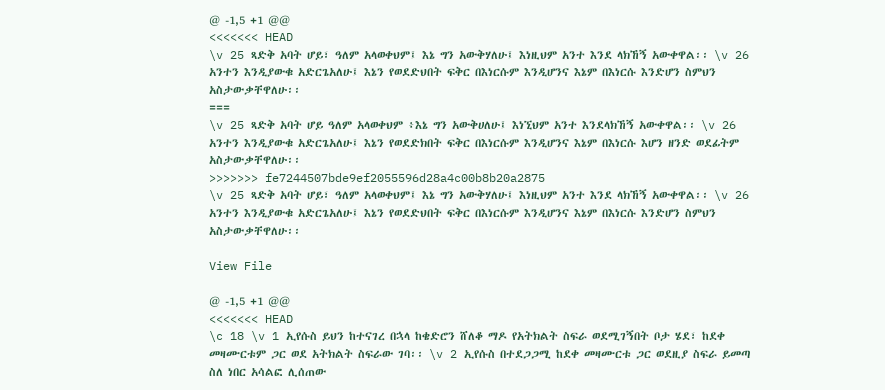@ -1,5 +1 @@
<<<<<<< HEAD
\v 25 ጻድቅ አባት ሆይ፣ ዓለም አላወቀህም፤ እኔ ግን አውቅሃለሁ፤ እነዚህም አንተ እንደ ላክኸኝ አውቀዋል፡፡ \v 26 አንተን እንዲያውቁ አድርጌአለሁ፤ እኔን የወደድህበት ፍቅር በእነርሱም እንዲሆንና እኔም በእነርሱ እንድሆን ስምህን አስታውቃቸዋለሁ፡፡
===
\v 25 ጻድቅ አባት ሆይ ዓለም አላወቀህም ፥እኔ ግን አውቅሀለሁ፤ እነኚህም አንተ እንደላክኸኝ አውቀዋል፡፡ \v 26 አንተን እንዲያውቁ አድርጌአለሁ፤ እኔን የወደድክበት ፍቅር በእነርሱም እንዲሆንና እኔም በእነርሱ እሆን ዘንድ ወደፊትም አስታውቃቸዋለሁ፡፡
>>>>>>> fe7244507bde9ef2055596d28a4c00b8b20a2875
\v 25 ጻድቅ አባት ሆይ፣ ዓለም አላወቀህም፤ እኔ ግን አውቅሃለሁ፤ እነዚህም አንተ እንደ ላክኸኝ አውቀዋል፡፡ \v 26 አንተን እንዲያውቁ አድርጌአለሁ፤ እኔን የወደድህበት ፍቅር በእነርሱም እንዲሆንና እኔም በእነርሱ እንድሆን ስምህን አስታውቃቸዋለሁ፡፡

View File

@ -1,5 +1 @@
<<<<<<< HEAD
\c 18 \v 1 ኢየሱስ ይህን ከተናገረ በኋላ ከቄድሮን ሸለቆ ማዶ የአትክልት ስፍራ ወደሚገኝበት ቦታ ሄደ፣ ከደቀ መዛሙርቱም ጋር ወደ አትክልት ስፍራው ገባ፡፡ \v 2 ኢየሱስ በተደጋጋሚ ከደቀ መዛሙርቱ ጋር ወደዚያ ስፍራ ይመጣ ስለ ነበር አሳልፎ ሊሰጠው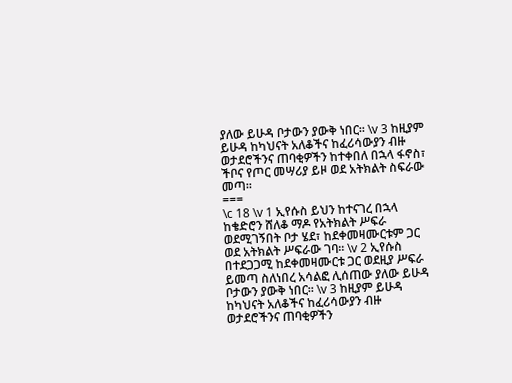ያለው ይሁዳ ቦታውን ያውቅ ነበር፡፡ \v 3 ከዚያም ይሁዳ ከካህናት አለቆችና ከፈሪሳውያን ብዙ ወታደሮችንና ጠባቂዎችን ከተቀበለ በኋላ ፋኖስ፣ ችቦና የጦር መሣሪያ ይዞ ወደ አትክልት ስፍራው መጣ፡፡
===
\c 18 \v 1 ኢየሱስ ይህን ከተናገረ በኋላ ከቄድሮን ሸለቆ ማዶ የአትክልት ሥፍራ ወደሚገኝበት ቦታ ሄደ፣ ከደቀመዛሙርቱም ጋር ወደ አትክልት ሥፍራው ገባ፡፡ \v 2 ኢየሱስ በተደጋጋሚ ከደቀመዛሙርቱ ጋር ወደዚያ ሥፍራ ይመጣ ስለነበረ አሳልፎ ሊሰጠው ያለው ይሁዳ ቦታውን ያውቅ ነበር፡፡ \v 3 ከዚያም ይሁዳ ከካህናት አለቆችና ከፈሪሳውያን ብዙ ወታደሮችንና ጠባቂዎችን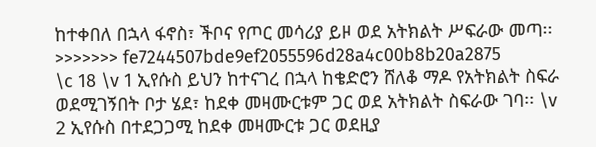ከተቀበለ በኋላ ፋኖስ፣ ችቦና የጦር መሳሪያ ይዞ ወደ አትክልት ሥፍራው መጣ፡፡
>>>>>>> fe7244507bde9ef2055596d28a4c00b8b20a2875
\c 18 \v 1 ኢየሱስ ይህን ከተናገረ በኋላ ከቄድሮን ሸለቆ ማዶ የአትክልት ስፍራ ወደሚገኝበት ቦታ ሄደ፣ ከደቀ መዛሙርቱም ጋር ወደ አትክልት ስፍራው ገባ፡፡ \v 2 ኢየሱስ በተደጋጋሚ ከደቀ መዛሙርቱ ጋር ወደዚያ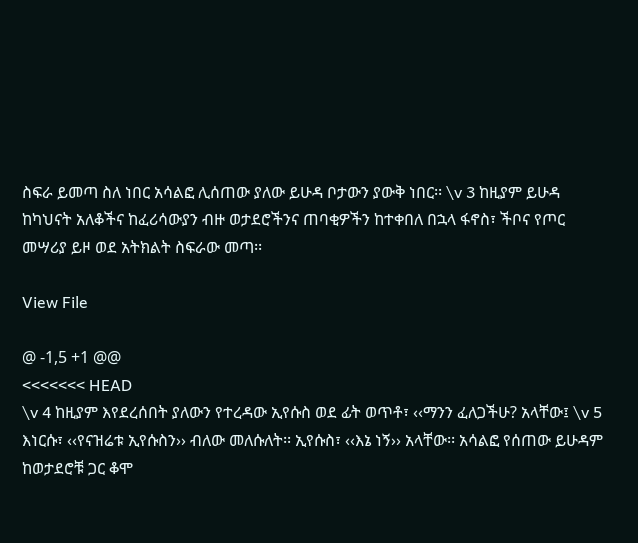ስፍራ ይመጣ ስለ ነበር አሳልፎ ሊሰጠው ያለው ይሁዳ ቦታውን ያውቅ ነበር፡፡ \v 3 ከዚያም ይሁዳ ከካህናት አለቆችና ከፈሪሳውያን ብዙ ወታደሮችንና ጠባቂዎችን ከተቀበለ በኋላ ፋኖስ፣ ችቦና የጦር መሣሪያ ይዞ ወደ አትክልት ስፍራው መጣ፡፡

View File

@ -1,5 +1 @@
<<<<<<< HEAD
\v 4 ከዚያም እየደረሰበት ያለውን የተረዳው ኢየሱስ ወደ ፊት ወጥቶ፣ ‹‹ማንን ፈለጋችሁ? አላቸው፤ \v 5 እነርሱ፣ ‹‹የናዝሬቱ ኢየሱስን›› ብለው መለሱለት፡፡ ኢየሱስ፣ ‹‹እኔ ነኝ›› አላቸው፡፡ አሳልፎ የሰጠው ይሁዳም ከወታደሮቹ ጋር ቆሞ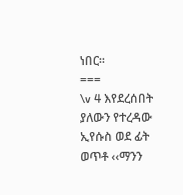ነበር፡፡
===
\v 4 እየደረሰበት ያለውን የተረዳው ኢየሱስ ወደ ፊት ወጥቶ ‹‹ማንን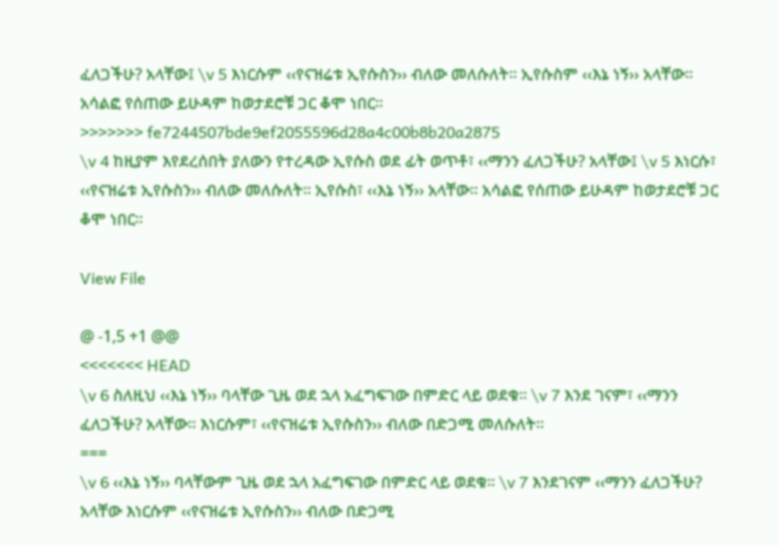ፈለጋችሁ? አላቸው፤ \v 5 እነርሱም ‹‹የናዝሬቱ ኢየሱስን›› ብለው መለሱለት፡፡ ኢየሱስም ‹‹እኔ ነኝ›› አላቸው፡፡ አሳልፎ የሰጠው ይሁዳም ከወታደሮቹ ጋር ቆሞ ነበር፡፡
>>>>>>> fe7244507bde9ef2055596d28a4c00b8b20a2875
\v 4 ከዚያም እየደረሰበት ያለውን የተረዳው ኢየሱስ ወደ ፊት ወጥቶ፣ ‹‹ማንን ፈለጋችሁ? አላቸው፤ \v 5 እነርሱ፣ ‹‹የናዝሬቱ ኢየሱስን›› ብለው መለሱለት፡፡ ኢየሱስ፣ ‹‹እኔ ነኝ›› አላቸው፡፡ አሳልፎ የሰጠው ይሁዳም ከወታደሮቹ ጋር ቆሞ ነበር፡፡

View File

@ -1,5 +1 @@
<<<<<<< HEAD
\v 6 ስለዚህ ‹‹እኔ ነኝ›› ባላቸው ጊዜ ወደ ኋላ አፈግፍገው በምድር ላይ ወደቁ፡፡ \v 7 እንደ ገናም፣ ‹‹ማንን ፈለጋችሁ? አላቸው። እነርሱም፣ ‹‹የናዝሬቱ ኢየሱስን›› ብለው በድጋሚ መለሱለት፡፡
===
\v 6 ‹‹እኔ ነኝ›› ባላቸውም ጊዜ ወደ ኋላ አፈግፍገው በምድር ላይ ወደቁ፡፡ \v 7 እንደገናም ‹‹ማንን ፈለጋችሁ? አላቸው እነርሱም ‹‹የናዝሬቱ ኢየሱስን›› ብለው በድጋሚ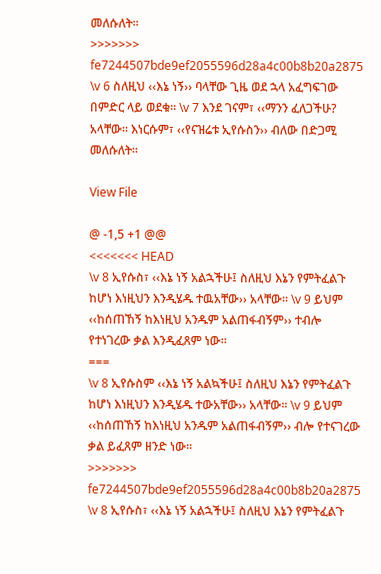መለሱለት፡፡
>>>>>>> fe7244507bde9ef2055596d28a4c00b8b20a2875
\v 6 ስለዚህ ‹‹እኔ ነኝ›› ባላቸው ጊዜ ወደ ኋላ አፈግፍገው በምድር ላይ ወደቁ፡፡ \v 7 እንደ ገናም፣ ‹‹ማንን ፈለጋችሁ? አላቸው። እነርሱም፣ ‹‹የናዝሬቱ ኢየሱስን›› ብለው በድጋሚ መለሱለት፡፡

View File

@ -1,5 +1 @@
<<<<<<< HEAD
\v 8 ኢየሱስ፣ ‹‹እኔ ነኝ አልኋችሁ፤ ስለዚህ እኔን የምትፈልጉ ከሆነ እነዚህን እንዲሄዱ ተዉአቸው›› አላቸው፡፡ \v 9 ይህም ‹‹ከሰጠኸኝ ከእነዚህ አንዱም አልጠፋብኝም›› ተብሎ የተነገረው ቃል እንዲፈጸም ነው፡፡
===
\v 8 ኢየሱስም ‹‹እኔ ነኝ አልኳችሁ፤ ስለዚህ እኔን የምትፈልጉ ከሆነ እነዚህን እንዲሄዱ ተውአቸው›› አላቸው፡፡ \v 9 ይህም ‹‹ከሰጠኸኝ ከእነዚህ አንዱም አልጠፋብኝም›› ብሎ የተናገረው ቃል ይፈጸም ዘንድ ነው፡፡
>>>>>>> fe7244507bde9ef2055596d28a4c00b8b20a2875
\v 8 ኢየሱስ፣ ‹‹እኔ ነኝ አልኋችሁ፤ ስለዚህ እኔን የምትፈልጉ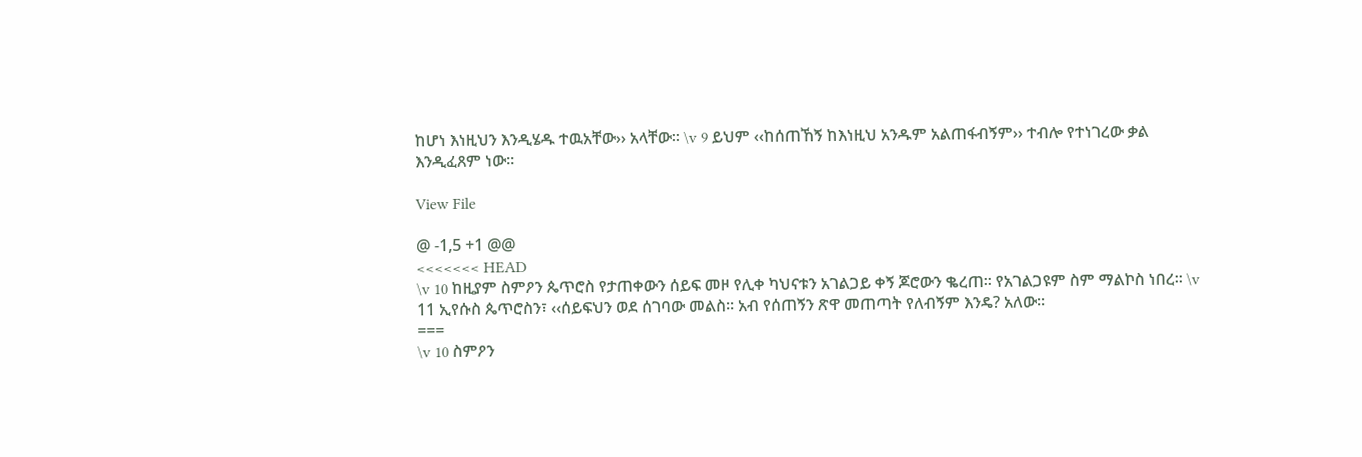ከሆነ እነዚህን እንዲሄዱ ተዉአቸው›› አላቸው፡፡ \v 9 ይህም ‹‹ከሰጠኸኝ ከእነዚህ አንዱም አልጠፋብኝም›› ተብሎ የተነገረው ቃል እንዲፈጸም ነው፡፡

View File

@ -1,5 +1 @@
<<<<<<< HEAD
\v 10 ከዚያም ስምዖን ጴጥሮስ የታጠቀውን ሰይፍ መዞ የሊቀ ካህናቱን አገልጋይ ቀኝ ጆሮውን ቈረጠ፡፡ የአገልጋዩም ስም ማልኮስ ነበረ፡፡ \v 11 ኢየሱስ ጴጥሮስን፣ ‹‹ሰይፍህን ወደ ሰገባው መልስ፡፡ አብ የሰጠኝን ጽዋ መጠጣት የለብኝም እንዴ? አለው፡፡
===
\v 10 ስምዖን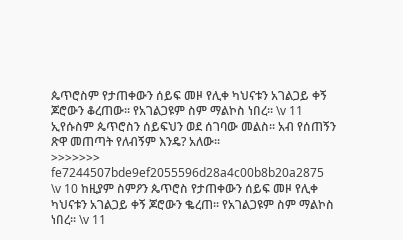ጴጥሮስም የታጠቀውን ሰይፍ መዞ የሊቀ ካህናቱን አገልጋይ ቀኝ ጆሮውን ቆረጠው፡፡ የአገልጋዩም ስም ማልኮስ ነበረ፡፡ \v 11 ኢየሱስም ጴጥሮስን ሰይፍህን ወደ ሰገባው መልስ፡፡ አብ የሰጠኝን ጽዋ መጠጣት የለብኝም እንዴ? አለው፡፡
>>>>>>> fe7244507bde9ef2055596d28a4c00b8b20a2875
\v 10 ከዚያም ስምዖን ጴጥሮስ የታጠቀውን ሰይፍ መዞ የሊቀ ካህናቱን አገልጋይ ቀኝ ጆሮውን ቈረጠ፡፡ የአገልጋዩም ስም ማልኮስ ነበረ፡፡ \v 11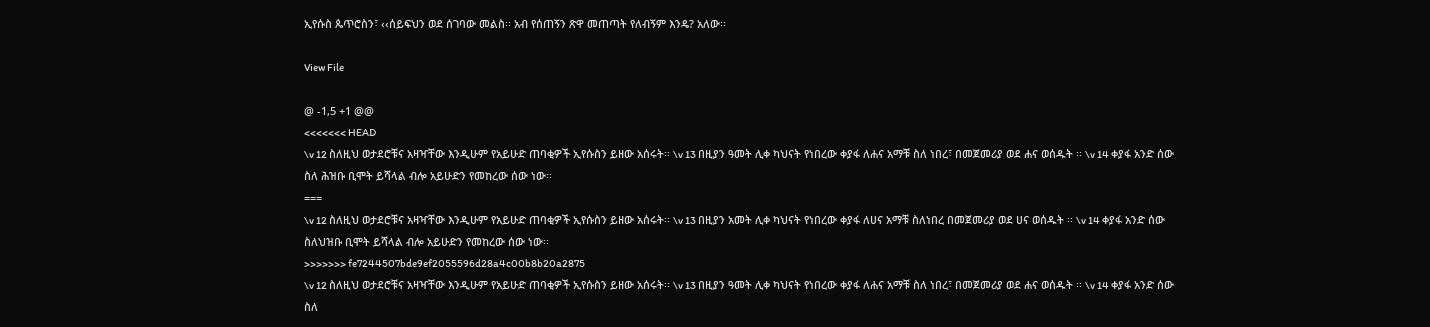ኢየሱስ ጴጥሮስን፣ ‹‹ሰይፍህን ወደ ሰገባው መልስ፡፡ አብ የሰጠኝን ጽዋ መጠጣት የለብኝም እንዴ? አለው፡፡

View File

@ -1,5 +1 @@
<<<<<<< HEAD
\v 12 ስለዚህ ወታደሮቹና አዛዣቸው እንዲሁም የአይሁድ ጠባቂዎች ኢየሱስን ይዘው አሰሩት፡፡ \v 13 በዚያን ዓመት ሊቀ ካህናት የነበረው ቀያፋ ለሐና አማቹ ስለ ነበረ፣ በመጀመሪያ ወደ ሐና ወሰዱት ፡፡ \v 14 ቀያፋ አንድ ሰው ስለ ሕዝቡ ቢሞት ይሻላል ብሎ አይሁድን የመከረው ሰው ነው፡፡
===
\v 12 ስለዚህ ወታደሮቹና አዛዣቸው እንዲሁም የአይሁድ ጠባቂዎች ኢየሱስን ይዘው አሰሩት፡፡ \v 13 በዚያን አመት ሊቀ ካህናት የነበረው ቀያፋ ለሀና አማቹ ስለነበረ በመጀመሪያ ወደ ሀና ወሰዱት ፡፡ \v 14 ቀያፋ አንድ ሰው ስለህዝቡ ቢሞት ይሻላል ብሎ አይሁድን የመከረው ሰው ነው፡፡
>>>>>>> fe7244507bde9ef2055596d28a4c00b8b20a2875
\v 12 ስለዚህ ወታደሮቹና አዛዣቸው እንዲሁም የአይሁድ ጠባቂዎች ኢየሱስን ይዘው አሰሩት፡፡ \v 13 በዚያን ዓመት ሊቀ ካህናት የነበረው ቀያፋ ለሐና አማቹ ስለ ነበረ፣ በመጀመሪያ ወደ ሐና ወሰዱት ፡፡ \v 14 ቀያፋ አንድ ሰው ስለ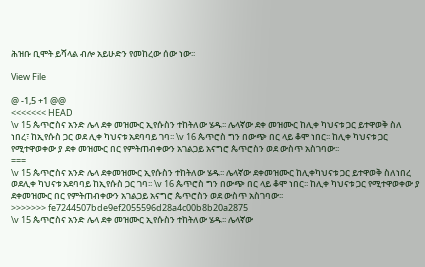ሕዝቡ ቢሞት ይሻላል ብሎ አይሁድን የመከረው ሰው ነው፡፡

View File

@ -1,5 +1 @@
<<<<<<< HEAD
\v 15 ጴጥሮስና አንድ ሌላ ደቀ መዝሙር ኢየሱስን ተከትለው ሄዱ፡፡ ሌላኛው ደቀ መዝሙር ከሊቀ ካህናቱ ጋር ይተዋወቅ ስለ ነበረ፣ ከኢየሱስ ጋር ወደ ሊቀ ካህናቱ አደባባይ ገባ፡፡ \v 16 ጴጥሮስ ግን በውጭ በር ላይ ቆሞ ነበር፡፡ ከሊቀ ካህናቱ ጋር የሚተዋወቀው ያ ደቀ መዝሙር በር የምትጠብቀውን አገልጋይ አናግሮ ጴጥሮስን ወደ ውስጥ አስገባው፡፡
===
\v 15 ጴጥሮስና አንድ ሌላ ደቀመዝሙር ኢየሱስን ተከትለው ሄዱ፡፡ ሌላኛው ደቀመዝሙር ከሊቀካህናቱ ጋር ይተዋወቅ ስለነበረ ወደሊቀ ካህናቱ አደባባይ ከኢየሱስ ጋር ገባ፡፡ \v 16 ጴጥሮስ ግን በውጭ በር ላይ ቆሞ ነበር፡፡ ከሊቀ ካህናቱ ጋር የሚተዋወቀው ያ ደቀመዝሙር በር የምትጠብቀውን አገልጋይ አናግሮ ጴጥሮስን ወደ ውስጥ አስገባው፡፡
>>>>>>> fe7244507bde9ef2055596d28a4c00b8b20a2875
\v 15 ጴጥሮስና አንድ ሌላ ደቀ መዝሙር ኢየሱስን ተከትለው ሄዱ፡፡ ሌላኛው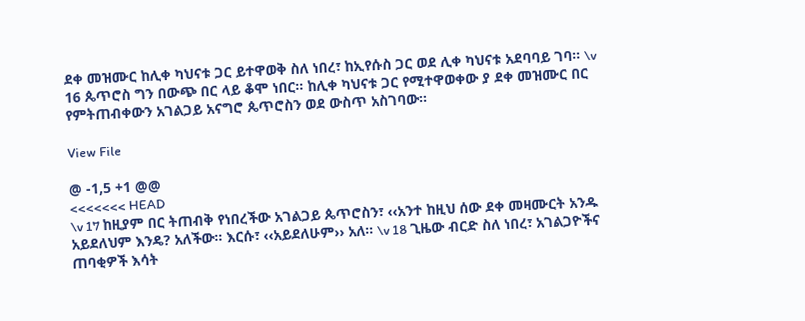ደቀ መዝሙር ከሊቀ ካህናቱ ጋር ይተዋወቅ ስለ ነበረ፣ ከኢየሱስ ጋር ወደ ሊቀ ካህናቱ አደባባይ ገባ፡፡ \v 16 ጴጥሮስ ግን በውጭ በር ላይ ቆሞ ነበር፡፡ ከሊቀ ካህናቱ ጋር የሚተዋወቀው ያ ደቀ መዝሙር በር የምትጠብቀውን አገልጋይ አናግሮ ጴጥሮስን ወደ ውስጥ አስገባው፡፡

View File

@ -1,5 +1 @@
<<<<<<< HEAD
\v 17 ከዚያም በር ትጠብቅ የነበረችው አገልጋይ ጴጥሮስን፣ ‹‹አንተ ከዚህ ሰው ደቀ መዛሙርት አንዱ አይደለህም እንዴ? አለችው፡፡ እርሱ፣ ‹‹አይደለሁም›› አለ፡፡ \v 18 ጊዜው ብርድ ስለ ነበረ፣ አገልጋዮችና ጠባቂዎች እሳት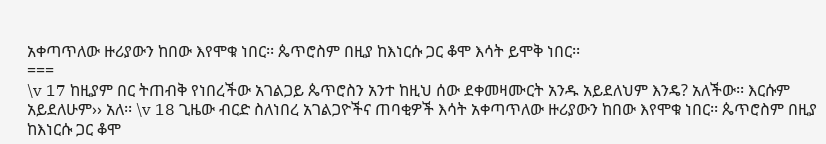አቀጣጥለው ዙሪያውን ከበው እየሞቁ ነበር፡፡ ጴጥሮስም በዚያ ከእነርሱ ጋር ቆሞ እሳት ይሞቅ ነበር፡፡
===
\v 17 ከዚያም በር ትጠብቅ የነበረችው አገልጋይ ጴጥሮስን አንተ ከዚህ ሰው ደቀመዛሙርት አንዱ አይደለህም እንዴ? አለችው፡፡ እርሱም አይደለሁም›› አለ፡፡ \v 18 ጊዜው ብርድ ስለነበረ አገልጋዮችና ጠባቂዎች እሳት አቀጣጥለው ዙሪያውን ከበው እየሞቁ ነበር፡፡ ጴጥሮስም በዚያ ከእነርሱ ጋር ቆሞ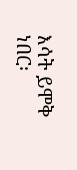እሳት ይሞቅ ነበር፡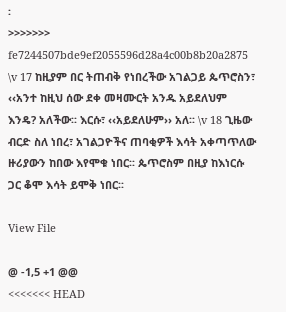፡
>>>>>>> fe7244507bde9ef2055596d28a4c00b8b20a2875
\v 17 ከዚያም በር ትጠብቅ የነበረችው አገልጋይ ጴጥሮስን፣ ‹‹አንተ ከዚህ ሰው ደቀ መዛሙርት አንዱ አይደለህም እንዴ? አለችው፡፡ እርሱ፣ ‹‹አይደለሁም›› አለ፡፡ \v 18 ጊዜው ብርድ ስለ ነበረ፣ አገልጋዮችና ጠባቂዎች እሳት አቀጣጥለው ዙሪያውን ከበው እየሞቁ ነበር፡፡ ጴጥሮስም በዚያ ከእነርሱ ጋር ቆሞ እሳት ይሞቅ ነበር፡፡

View File

@ -1,5 +1 @@
<<<<<<< HEAD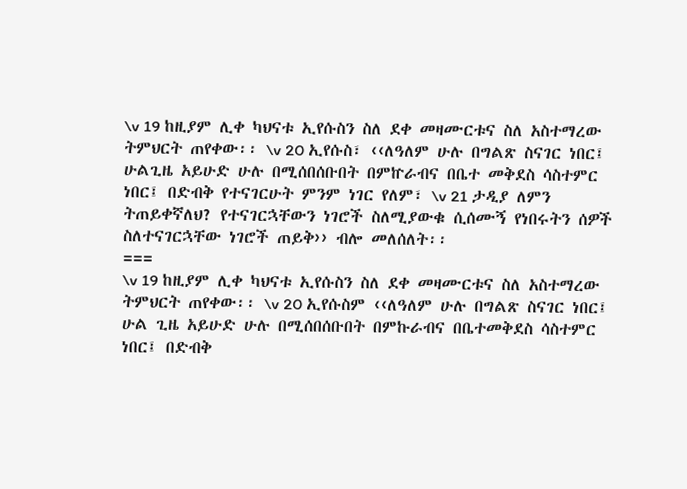\v 19 ከዚያም ሊቀ ካህናቱ ኢየሱስን ስለ ደቀ መዛሙርቱና ስለ አስተማረው ትምህርት ጠየቀው፡፡ \v 20 ኢየሱስ፣ ‹‹ለዓለም ሁሉ በግልጽ ስናገር ነበር፤ ሁልጊዜ አይሁድ ሁሉ በሚሰበሰቡበት በምኵራብና በቤተ መቅደስ ሳስተምር ነበር፤ በድብቅ የተናገርሁት ምንም ነገር የለም፣ \v 21 ታዲያ ለምን ትጠይቀኛለህ? የተናገርኋቸውን ነገሮች ስለሚያውቁ ሲሰሙኝ የነበሩትን ሰዎች ስለተናገርኋቸው ነገሮች ጠይቅ›› ብሎ መለሰለት፡፡
===
\v 19 ከዚያም ሊቀ ካህናቱ ኢየሱስን ስለ ደቀ መዛሙርቱና ስለ አስተማረው ትምህርት ጠየቀው፡፡ \v 20 ኢየሱስም ‹‹ለዓለም ሁሉ በግልጽ ስናገር ነበር፤ ሁል ጊዜ አይሁድ ሁሉ በሚሰበሰቡበት በምኩራብና በቤተመቅደስ ሳስተምር ነበር፤ በድብቅ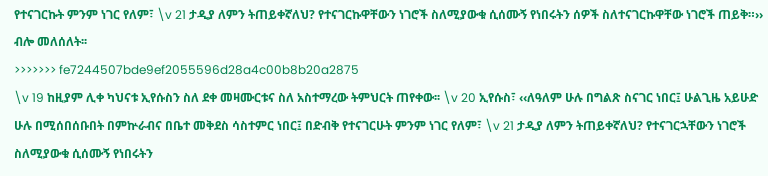የተናገርኩት ምንም ነገር የለም፣ \v 21 ታዲያ ለምን ትጠይቀኛለህ? የተናገርኩዋቸውን ነገሮች ስለሚያውቁ ሲሰሙኝ የነበሩትን ሰዎች ስለተናገርኩዋቸው ነገሮች ጠይቅ።›› ብሎ መለሰለት፡፡
>>>>>>> fe7244507bde9ef2055596d28a4c00b8b20a2875
\v 19 ከዚያም ሊቀ ካህናቱ ኢየሱስን ስለ ደቀ መዛሙርቱና ስለ አስተማረው ትምህርት ጠየቀው፡፡ \v 20 ኢየሱስ፣ ‹‹ለዓለም ሁሉ በግልጽ ስናገር ነበር፤ ሁልጊዜ አይሁድ ሁሉ በሚሰበሰቡበት በምኵራብና በቤተ መቅደስ ሳስተምር ነበር፤ በድብቅ የተናገርሁት ምንም ነገር የለም፣ \v 21 ታዲያ ለምን ትጠይቀኛለህ? የተናገርኋቸውን ነገሮች ስለሚያውቁ ሲሰሙኝ የነበሩትን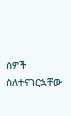ሰዎች ስለተናገርኋቸው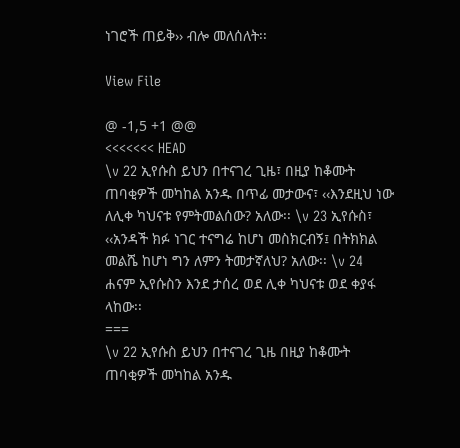ነገሮች ጠይቅ›› ብሎ መለሰለት፡፡

View File

@ -1,5 +1 @@
<<<<<<< HEAD
\v 22 ኢየሱስ ይህን በተናገረ ጊዜ፣ በዚያ ከቆሙት ጠባቂዎች መካከል አንዱ በጥፊ መታውና፣ ‹‹እንደዚህ ነው ለሊቀ ካህናቱ የምትመልሰው? አለው፡፡ \v 23 ኢየሱስ፣ ‹‹አንዳች ክፉ ነገር ተናግሬ ከሆነ መስክርብኝ፤ በትክክል መልሼ ከሆነ ግን ለምን ትመታኛለህ? አለው፡፡ \v 24 ሐናም ኢየሱስን እንደ ታሰረ ወደ ሊቀ ካህናቱ ወደ ቀያፋ ላከው፡፡
===
\v 22 ኢየሱስ ይህን በተናገረ ጊዜ በዚያ ከቆሙት ጠባቂዎች መካከል አንዱ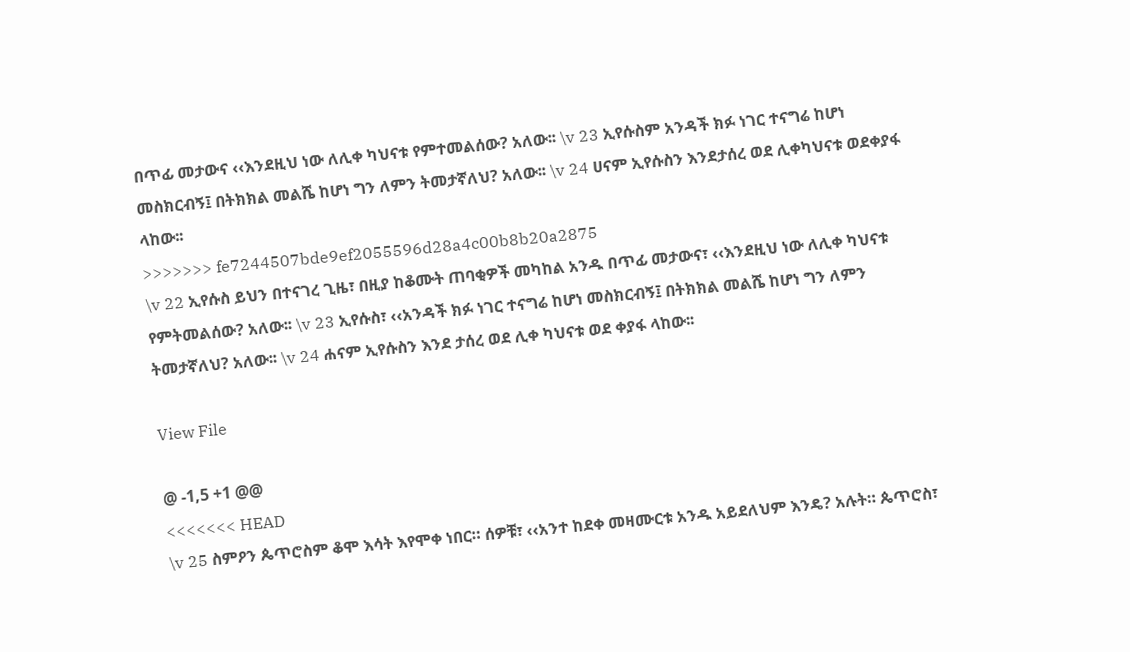በጥፊ መታውና ‹‹እንደዚህ ነው ለሊቀ ካህናቱ የምተመልሰው? አለው፡፡ \v 23 ኢየሱስም አንዳች ክፉ ነገር ተናግሬ ከሆነ መስክርብኝ፤ በትክክል መልሼ ከሆነ ግን ለምን ትመታኛለህ? አለው፡፡ \v 24 ሀናም ኢየሱስን እንደታሰረ ወደ ሊቀካህናቱ ወደቀያፋ ላከው፡፡
>>>>>>> fe7244507bde9ef2055596d28a4c00b8b20a2875
\v 22 ኢየሱስ ይህን በተናገረ ጊዜ፣ በዚያ ከቆሙት ጠባቂዎች መካከል አንዱ በጥፊ መታውና፣ ‹‹እንደዚህ ነው ለሊቀ ካህናቱ የምትመልሰው? አለው፡፡ \v 23 ኢየሱስ፣ ‹‹አንዳች ክፉ ነገር ተናግሬ ከሆነ መስክርብኝ፤ በትክክል መልሼ ከሆነ ግን ለምን ትመታኛለህ? አለው፡፡ \v 24 ሐናም ኢየሱስን እንደ ታሰረ ወደ ሊቀ ካህናቱ ወደ ቀያፋ ላከው፡፡

View File

@ -1,5 +1 @@
<<<<<<< HEAD
\v 25 ስምዖን ጴጥሮስም ቆሞ እሳት እየሞቀ ነበር። ሰዎቹ፣ ‹‹አንተ ከደቀ መዛሙርቱ አንዱ አይደለህም እንዴ? አሉት። ጴጥሮስ፣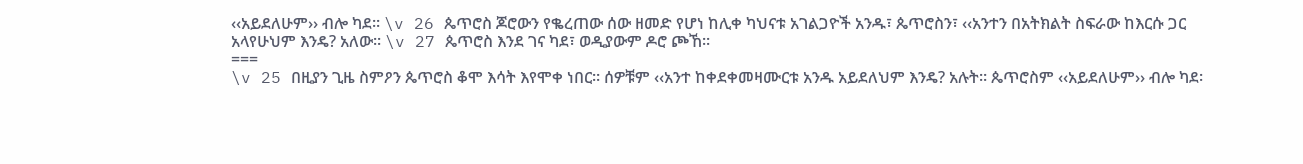‹‹አይደለሁም›› ብሎ ካደ፡፡ \v 26 ጴጥሮስ ጆሮውን የቈረጠው ሰው ዘመድ የሆነ ከሊቀ ካህናቱ አገልጋዮች አንዱ፣ ጴጥሮስን፣ ‹‹አንተን በአትክልት ስፍራው ከእርሱ ጋር አላየሁህም እንዴ? አለው፡፡ \v 27 ጴጥሮስ እንደ ገና ካደ፣ ወዲያውም ዶሮ ጮኸ፡፡
===
\v 25 በዚያን ጊዜ ስምዖን ጴጥሮስ ቆሞ እሳት እየሞቀ ነበር። ሰዎቹም ‹‹አንተ ከቀደቀመዛሙርቱ አንዱ አይደለህም እንዴ? አሉት። ጴጥሮስም ‹‹አይደለሁም›› ብሎ ካደ፡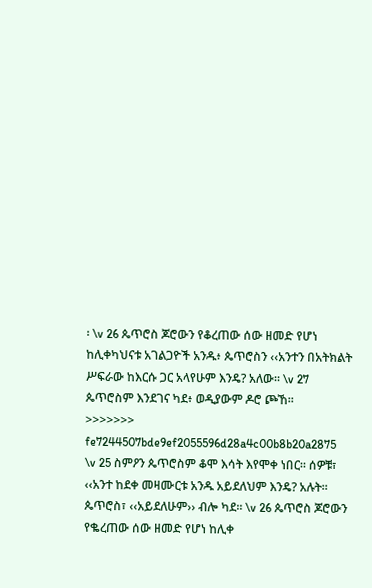፡ \v 26 ጴጥሮስ ጆሮውን የቆረጠው ሰው ዘመድ የሆነ ከሊቀካህናቱ አገልጋዮች አንዱ፥ ጴጥሮስን ‹‹አንተን በአትክልት ሥፍራው ከእርሱ ጋር አላየሁም እንዴ? አለው፡፡ \v 27 ጴጥሮስም እንደገና ካደ፥ ወዲያውም ዶሮ ጮኸ፡፡
>>>>>>> fe7244507bde9ef2055596d28a4c00b8b20a2875
\v 25 ስምዖን ጴጥሮስም ቆሞ እሳት እየሞቀ ነበር። ሰዎቹ፣ ‹‹አንተ ከደቀ መዛሙርቱ አንዱ አይደለህም እንዴ? አሉት። ጴጥሮስ፣ ‹‹አይደለሁም›› ብሎ ካደ፡፡ \v 26 ጴጥሮስ ጆሮውን የቈረጠው ሰው ዘመድ የሆነ ከሊቀ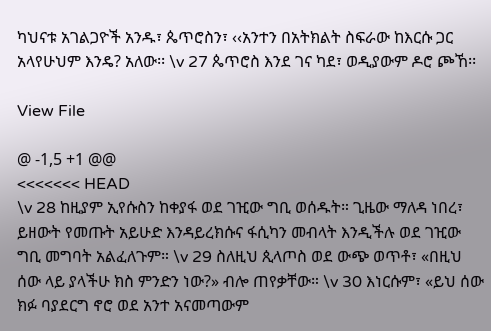ካህናቱ አገልጋዮች አንዱ፣ ጴጥሮስን፣ ‹‹አንተን በአትክልት ስፍራው ከእርሱ ጋር አላየሁህም እንዴ? አለው፡፡ \v 27 ጴጥሮስ እንደ ገና ካደ፣ ወዲያውም ዶሮ ጮኸ፡፡

View File

@ -1,5 +1 @@
<<<<<<< HEAD
\v 28 ከዚያም ኢየሱስን ከቀያፋ ወደ ገዢው ግቢ ወሰዱት። ጊዜው ማለዳ ነበረ፣ ይዘውት የመጡት አይሁድ እንዳይረክሱና ፋሲካን መብላት እንዲችሉ ወደ ገዢው ግቢ መግባት አልፈለጉም። \v 29 ስለዚህ ጲላጦስ ወደ ውጭ ወጥቶ፣ «በዚህ ሰው ላይ ያላችሁ ክስ ምንድን ነው?» ብሎ ጠየቃቸው። \v 30 እነርሱም፣ «ይህ ሰው ክፉ ባያደርግ ኖሮ ወደ አንተ አናመጣውም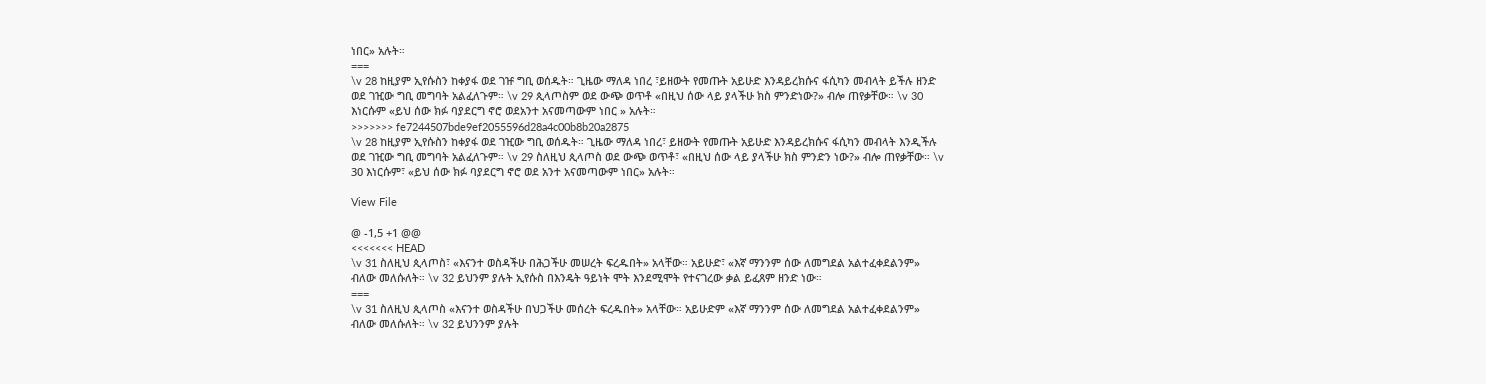ነበር» አሉት።
===
\v 28 ከዚያም ኢየሱስን ከቀያፋ ወደ ገዡ ግቢ ወሰዱት። ጊዜው ማለዳ ነበረ ፣ይዘውት የመጡት አይሁድ እንዳይረክሱና ፋሲካን መብላት ይችሉ ዘንድ ወደ ገዢው ግቢ መግባት አልፈለጉም። \v 29 ጲላጦስም ወደ ውጭ ወጥቶ «በዚህ ሰው ላይ ያላችሁ ክስ ምንድነው?» ብሎ ጠየቃቸው። \v 30 እነርሱም «ይህ ሰው ክፉ ባያደርግ ኖሮ ወደአንተ አናመጣውም ነበር » አሉት።
>>>>>>> fe7244507bde9ef2055596d28a4c00b8b20a2875
\v 28 ከዚያም ኢየሱስን ከቀያፋ ወደ ገዢው ግቢ ወሰዱት። ጊዜው ማለዳ ነበረ፣ ይዘውት የመጡት አይሁድ እንዳይረክሱና ፋሲካን መብላት እንዲችሉ ወደ ገዢው ግቢ መግባት አልፈለጉም። \v 29 ስለዚህ ጲላጦስ ወደ ውጭ ወጥቶ፣ «በዚህ ሰው ላይ ያላችሁ ክስ ምንድን ነው?» ብሎ ጠየቃቸው። \v 30 እነርሱም፣ «ይህ ሰው ክፉ ባያደርግ ኖሮ ወደ አንተ አናመጣውም ነበር» አሉት።

View File

@ -1,5 +1 @@
<<<<<<< HEAD
\v 31 ስለዚህ ጲላጦስ፣ «እናንተ ወስዳችሁ በሕጋችሁ መሠረት ፍረዱበት» አላቸው። አይሁድ፣ «እኛ ማንንም ሰው ለመግደል አልተፈቀደልንም» ብለው መለሱለት። \v 32 ይህንም ያሉት ኢየሱስ በእንዴት ዓይነት ሞት እንደሚሞት የተናገረው ቃል ይፈጸም ዘንድ ነው።
===
\v 31 ስለዚህ ጲላጦስ «እናንተ ወስዳችሁ በህጋችሁ መሰረት ፍረዱበት» አላቸው። አይሁድም «እኛ ማንንም ሰው ለመግደል አልተፈቀደልንም» ብለው መለሱለት። \v 32 ይህንንም ያሉት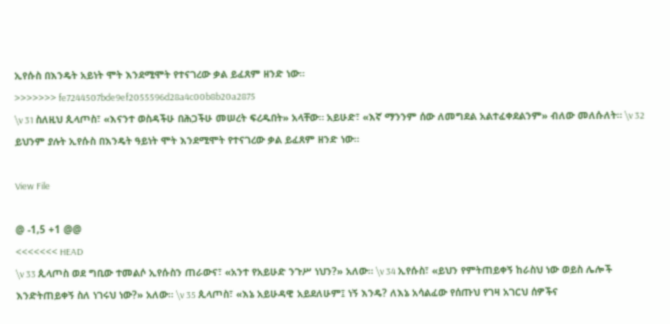ኢየሱስ በእንዴት አይነት ሞት እንደሚሞት የተናገረው ቃል ይፈጸም ዘንድ ነው።
>>>>>>> fe7244507bde9ef2055596d28a4c00b8b20a2875
\v 31 ስለዚህ ጲላጦስ፣ «እናንተ ወስዳችሁ በሕጋችሁ መሠረት ፍረዱበት» አላቸው። አይሁድ፣ «እኛ ማንንም ሰው ለመግደል አልተፈቀደልንም» ብለው መለሱለት። \v 32 ይህንም ያሉት ኢየሱስ በእንዴት ዓይነት ሞት እንደሚሞት የተናገረው ቃል ይፈጸም ዘንድ ነው።

View File

@ -1,5 +1 @@
<<<<<<< HEAD
\v 33 ጲላጦስ ወደ ግቢው ተመልሶ ኢየሱስን ጠራውና፣ «አንተ የአይሁድ ንጉሥ ነህን?» አለው። \v 34 ኢየሱስ፣ «ይህን የምትጠይቀኝ ከራስህ ነው ወይስ ሌሎች እንድትጠይቀኝ ስለ ነገሩህ ነው?» አለው። \v 35 ጲላጦስ፣ «እኔ አይሁዳዊ አይደለሁም፤ ነኝ እንዴ? ለእኔ አሳልፈው የሰጡህ የገዛ አገርህ ሰዎችና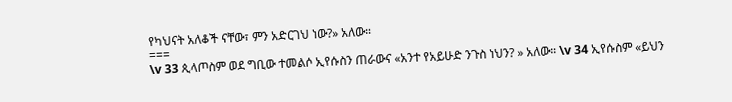የካህናት አለቆች ናቸው፣ ምን አድርገህ ነው?» አለው።
===
\v 33 ጲላጦስም ወደ ግቢው ተመልሶ ኢየሱስን ጠራውና «አንተ የአይሁድ ንጉስ ነህን? » አለው። \v 34 ኢየሱስም «ይህን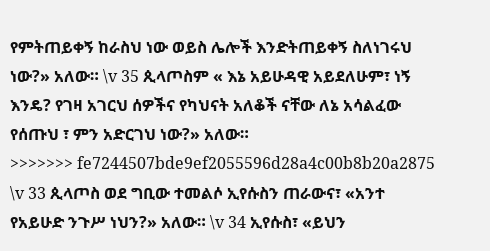የምትጠይቀኝ ከራስህ ነው ወይስ ሌሎች እንድትጠይቀኝ ስለነገሩህ ነው?» አለው። \v 35 ጲላጦስም « እኔ አይሁዳዊ አይደለሁም፣ ነኝ እንዴ? የገዛ አገርህ ሰዎችና የካህናት አለቆች ናቸው ለኔ አሳልፈው የሰጡህ ፣ ምን አድርገህ ነው?» አለው።
>>>>>>> fe7244507bde9ef2055596d28a4c00b8b20a2875
\v 33 ጲላጦስ ወደ ግቢው ተመልሶ ኢየሱስን ጠራውና፣ «አንተ የአይሁድ ንጉሥ ነህን?» አለው። \v 34 ኢየሱስ፣ «ይህን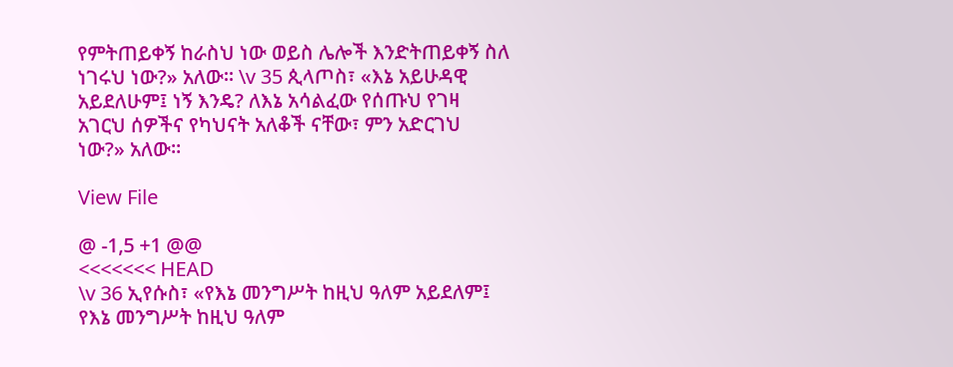የምትጠይቀኝ ከራስህ ነው ወይስ ሌሎች እንድትጠይቀኝ ስለ ነገሩህ ነው?» አለው። \v 35 ጲላጦስ፣ «እኔ አይሁዳዊ አይደለሁም፤ ነኝ እንዴ? ለእኔ አሳልፈው የሰጡህ የገዛ አገርህ ሰዎችና የካህናት አለቆች ናቸው፣ ምን አድርገህ ነው?» አለው።

View File

@ -1,5 +1 @@
<<<<<<< HEAD
\v 36 ኢየሱስ፣ «የእኔ መንግሥት ከዚህ ዓለም አይደለም፤ የእኔ መንግሥት ከዚህ ዓለም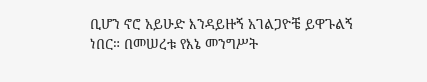ቢሆን ኖሮ አይሁድ እንዳይዙኝ አገልጋዮቼ ይዋጉልኝ ነበር። በመሠረቱ የእኔ መንግሥት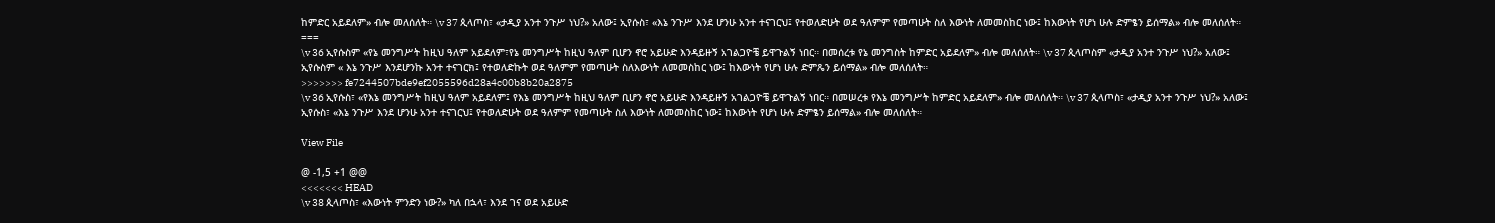ከምድር አይደለም» ብሎ መለሰለት። \v 37 ጲላጦስ፣ «ታዲያ አንተ ንጉሥ ነህ?» አለው፤ ኢየሱስ፣ «እኔ ንጉሥ እንደ ሆንሁ አንተ ተናገርህ፤ የተወለድሁት ወደ ዓለምም የመጣሁት ስለ እውነት ለመመስከር ነው፤ ከእውነት የሆነ ሁሉ ድምፄን ይሰማል» ብሎ መለሰለት።
===
\v 36 ኢየሱስም «የኔ መንግሥት ከዚህ ዓለም አይደለም፣የኔ መንግሥት ከዚህ ዓለም ቢሆን ኖሮ አይሁድ እንዳይዙኝ አገልጋዮቼ ይዋጉልኝ ነበር። በመሰረቱ የኔ መንግስት ከምድር አይደለም» ብሎ መለሰለት። \v 37 ጲላጦስም «ታዲያ አንተ ንጉሥ ነህ?» አለው፤ ኢየሱስም « እኔ ንጉሥ እንደሆንኩ አንተ ተናገርክ፤ የተወለድኩት ወደ ዓለምም የመጣሁት ስለእውነት ለመመስከር ነው፤ ከእውነት የሆነ ሁሉ ድምጼን ይሰማል» ብሎ መለሰለት።
>>>>>>> fe7244507bde9ef2055596d28a4c00b8b20a2875
\v 36 ኢየሱስ፣ «የእኔ መንግሥት ከዚህ ዓለም አይደለም፤ የእኔ መንግሥት ከዚህ ዓለም ቢሆን ኖሮ አይሁድ እንዳይዙኝ አገልጋዮቼ ይዋጉልኝ ነበር። በመሠረቱ የእኔ መንግሥት ከምድር አይደለም» ብሎ መለሰለት። \v 37 ጲላጦስ፣ «ታዲያ አንተ ንጉሥ ነህ?» አለው፤ ኢየሱስ፣ «እኔ ንጉሥ እንደ ሆንሁ አንተ ተናገርህ፤ የተወለድሁት ወደ ዓለምም የመጣሁት ስለ እውነት ለመመስከር ነው፤ ከእውነት የሆነ ሁሉ ድምፄን ይሰማል» ብሎ መለሰለት።

View File

@ -1,5 +1 @@
<<<<<<< HEAD
\v 38 ጲላጦስ፣ «እውነት ምንድን ነው?» ካለ በኋላ፣ እንደ ገና ወደ አይሁድ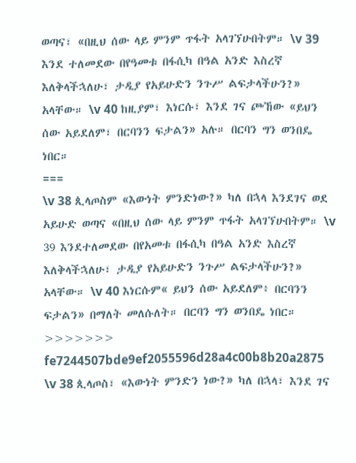ወጣና፣ «በዚህ ሰው ላይ ምንም ጥፋት አላገኘሁበትም። \v 39 እንደ ተለመደው በየዓመቱ በፋሲካ በዓል አንድ እስረኛ እለቅላችኋለሁ፣ ታዲያ የአይሁድን ንጉሥ ልፍታላችሁን?» አላቸው። \v 40 ከዚያም፣ እነርሱ፣ እንደ ገና ጮኸው «ይህን ሰው አይደለም፣ በርባንን ፍታልን» አሉ። በርባን ግን ወንበዴ ነበር።
===
\v 38 ጲላጦስም «እውነት ምንድነው?» ካለ በኋላ እንደገና ወደ አይሁድ ወጣና «በዚህ ሰው ላይ ምንም ጥፋት አላገኘሁበትም። \v 39 እንደተለመደው በየአመቱ በፋሲካ በዓል አንድ እስረኛ እለቅላችኋለሁ፣ ታዲያ የአይሁድን ንጉሥ ልፍታላችሁን?» አላቸው። \v 40 እነርሱም« ይህን ሰው አይደለም፥ በርባንን ፍታልን» በማለት መለሱለት። በርባን ግን ወንበዴ ነበር።
>>>>>>> fe7244507bde9ef2055596d28a4c00b8b20a2875
\v 38 ጲላጦስ፣ «እውነት ምንድን ነው?» ካለ በኋላ፣ እንደ ገና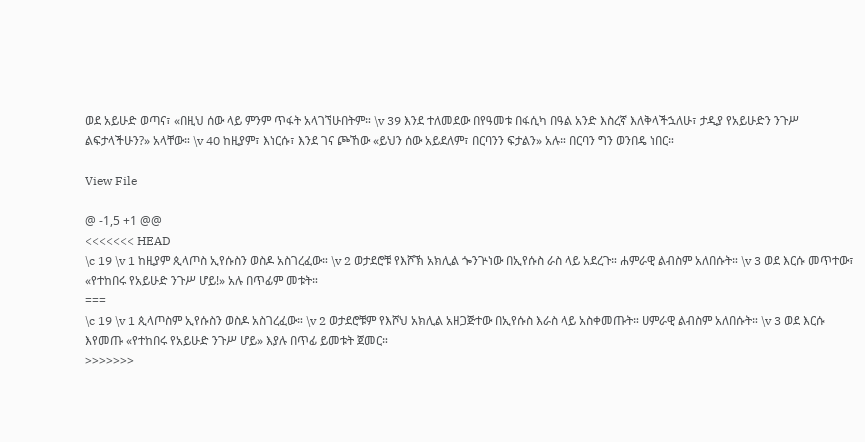ወደ አይሁድ ወጣና፣ «በዚህ ሰው ላይ ምንም ጥፋት አላገኘሁበትም። \v 39 እንደ ተለመደው በየዓመቱ በፋሲካ በዓል አንድ እስረኛ እለቅላችኋለሁ፣ ታዲያ የአይሁድን ንጉሥ ልፍታላችሁን?» አላቸው። \v 40 ከዚያም፣ እነርሱ፣ እንደ ገና ጮኸው «ይህን ሰው አይደለም፣ በርባንን ፍታልን» አሉ። በርባን ግን ወንበዴ ነበር።

View File

@ -1,5 +1 @@
<<<<<<< HEAD
\c 19 \v 1 ከዚያም ጲላጦስ ኢየሱስን ወስዶ አስገረፈው። \v 2 ወታደሮቹ የእሾኽ አክሊል ጐንጕነው በኢየሱስ ራስ ላይ አደረጉ። ሐምራዊ ልብስም አለበሱት። \v 3 ወደ እርሱ መጥተው፣ «የተከበሩ የአይሁድ ንጉሥ ሆይ!» አሉ በጥፊም መቱት።
===
\c 19 \v 1 ጲላጦስም ኢየሱስን ወስዶ አስገረፈው። \v 2 ወታደሮቹም የእሾህ አክሊል አዘጋጅተው በኢየሱስ እራስ ላይ አስቀመጡት። ሀምራዊ ልብስም አለበሱት። \v 3 ወደ እርሱ እየመጡ «የተከበሩ የአይሁድ ንጉሥ ሆይ» እያሉ በጥፊ ይመቱት ጀመር።
>>>>>>>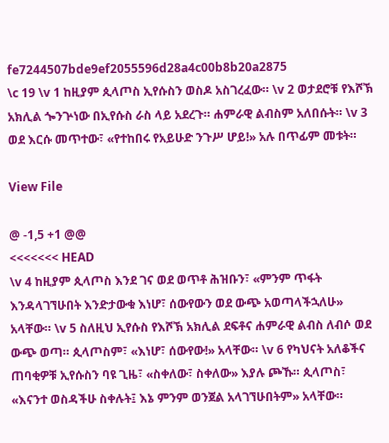fe7244507bde9ef2055596d28a4c00b8b20a2875
\c 19 \v 1 ከዚያም ጲላጦስ ኢየሱስን ወስዶ አስገረፈው። \v 2 ወታደሮቹ የእሾኽ አክሊል ጐንጕነው በኢየሱስ ራስ ላይ አደረጉ። ሐምራዊ ልብስም አለበሱት። \v 3 ወደ እርሱ መጥተው፣ «የተከበሩ የአይሁድ ንጉሥ ሆይ!» አሉ በጥፊም መቱት።

View File

@ -1,5 +1 @@
<<<<<<< HEAD
\v 4 ከዚያም ጲላጦስ እንደ ገና ወደ ወጥቶ ሕዝቡን፣ «ምንም ጥፋት እንዳላገኘሁበት እንድታውቁ እነሆ፣ ሰውየውን ወደ ውጭ አወጣላችኋለሁ» አላቸው። \v 5 ስለዚህ ኢየሱስ የእሾኽ አክሊል ደፍቶና ሐምራዊ ልብስ ለብሶ ወደ ውጭ ወጣ። ጲላጦስም፣ «እነሆ፣ ሰውየው!» አላቸው። \v 6 የካህናት አለቆችና ጠባቂዎቹ ኢየሱስን ባዩ ጊዜ፣ «ስቀለው፣ ስቀለው» እያሉ ጮኹ። ጲላጦስ፣ «እናንተ ወስዳችሁ ስቀሉት፤ እኔ ምንም ወንጀል አላገኘሁበትም» አላቸው።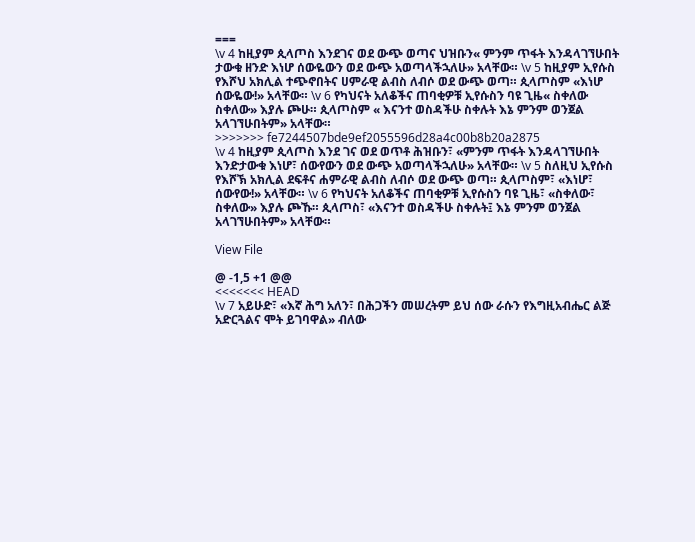===
\v 4 ከዚያም ጲላጦስ እንደገና ወደ ውጭ ወጣና ህዝቡን« ምንም ጥፋት እንዳላገኘሁበት ታውቁ ዘንድ እነሆ ሰውዬውን ወደ ውጭ አወጣላችኋለሁ» አላቸው። \v 5 ከዚያም ኢየሱስ የእሾህ አክሊል ተጭኖበትና ሀምራዊ ልብስ ለብሶ ወደ ውጭ ወጣ። ጲላጦስም «እነሆ ሰውዬው!» አላቸው። \v 6 የካህናት አለቆችና ጠባቂዎቹ ኢየሱስን ባዩ ጊዜ« ስቀለው ስቀለው» እያሉ ጮሁ። ጲላጦስም « እናንተ ወስዳችሁ ስቀሉት እኔ ምንም ወንጀል አላገኘሁበትም» አላቸው።
>>>>>>> fe7244507bde9ef2055596d28a4c00b8b20a2875
\v 4 ከዚያም ጲላጦስ እንደ ገና ወደ ወጥቶ ሕዝቡን፣ «ምንም ጥፋት እንዳላገኘሁበት እንድታውቁ እነሆ፣ ሰውየውን ወደ ውጭ አወጣላችኋለሁ» አላቸው። \v 5 ስለዚህ ኢየሱስ የእሾኽ አክሊል ደፍቶና ሐምራዊ ልብስ ለብሶ ወደ ውጭ ወጣ። ጲላጦስም፣ «እነሆ፣ ሰውየው!» አላቸው። \v 6 የካህናት አለቆችና ጠባቂዎቹ ኢየሱስን ባዩ ጊዜ፣ «ስቀለው፣ ስቀለው» እያሉ ጮኹ። ጲላጦስ፣ «እናንተ ወስዳችሁ ስቀሉት፤ እኔ ምንም ወንጀል አላገኘሁበትም» አላቸው።

View File

@ -1,5 +1 @@
<<<<<<< HEAD
\v 7 አይሁድ፣ «እኛ ሕግ አለን፣ በሕጋችን መሠረትም ይህ ሰው ራሱን የእግዚአብሔር ልጅ አድርጓልና ሞት ይገባዋል» ብለው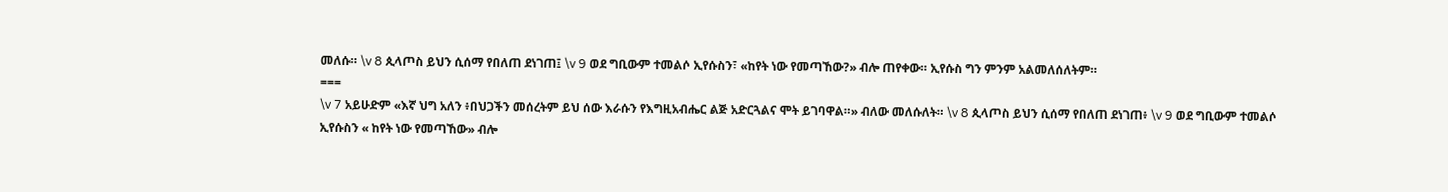መለሱ። \v 8 ጲላጦስ ይህን ሲሰማ የበለጠ ደነገጠ፤ \v 9 ወደ ግቢውም ተመልሶ ኢየሱስን፣ «ከየት ነው የመጣኸው?» ብሎ ጠየቀው። ኢየሱስ ግን ምንም አልመለሰለትም።
===
\v 7 አይሁድም «እኛ ህግ አለን ፥በህጋችን መሰረትም ይህ ሰው እራሱን የእግዚአብሔር ልጅ አድርጓልና ሞት ይገባዋል።» ብለው መለሱለት። \v 8 ጲላጦስ ይህን ሲሰማ የበለጠ ደነገጠ፥ \v 9 ወደ ግቢውም ተመልሶ ኢየሱስን « ከየት ነው የመጣኸው» ብሎ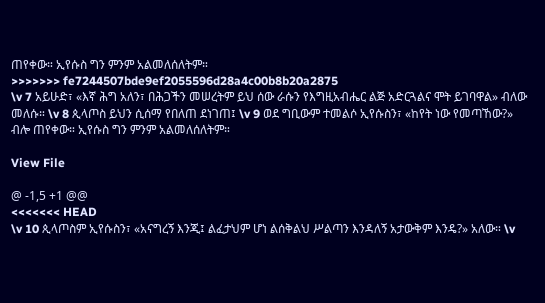ጠየቀው። ኢየሱስ ግን ምንም አልመለሰለትም።
>>>>>>> fe7244507bde9ef2055596d28a4c00b8b20a2875
\v 7 አይሁድ፣ «እኛ ሕግ አለን፣ በሕጋችን መሠረትም ይህ ሰው ራሱን የእግዚአብሔር ልጅ አድርጓልና ሞት ይገባዋል» ብለው መለሱ። \v 8 ጲላጦስ ይህን ሲሰማ የበለጠ ደነገጠ፤ \v 9 ወደ ግቢውም ተመልሶ ኢየሱስን፣ «ከየት ነው የመጣኸው?» ብሎ ጠየቀው። ኢየሱስ ግን ምንም አልመለሰለትም።

View File

@ -1,5 +1 @@
<<<<<<< HEAD
\v 10 ጲላጦስም ኢየሱስን፣ «አናግረኝ እንጂ፤ ልፈታህም ሆነ ልሰቅልህ ሥልጣን እንዳለኝ አታውቅም እንዴ?» አለው። \v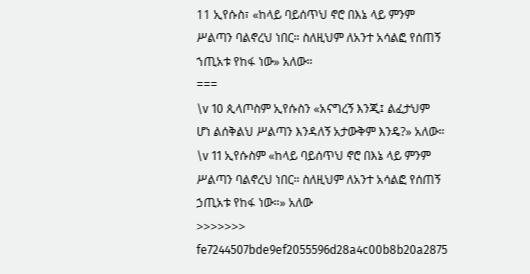11 ኢየሱስ፣ «ከላይ ባይሰጥህ ኖሮ በእኔ ላይ ምንም ሥልጣን ባልኖረህ ነበር። ስለዚህም ለአንተ አሳልፎ የሰጠኝ ኀጢአቱ የከፋ ነው» አለው።
===
\v 10 ጲላጦስም ኢየሱስን «አናግረኝ እንጂ፤ ልፈታህም ሆነ ልሰቅልህ ሥልጣን እንዳለኝ አታውቅም እንዴ?» አለው። \v 11 ኢየሱስም «ከላይ ባይሰጥህ ኖሮ በእኔ ላይ ምንም ሥልጣን ባልኖረህ ነበር። ስለዚህም ለአንተ አሳልፎ የሰጠኝ ኃጢአቱ የከፋ ነው።» አለው
>>>>>>> fe7244507bde9ef2055596d28a4c00b8b20a2875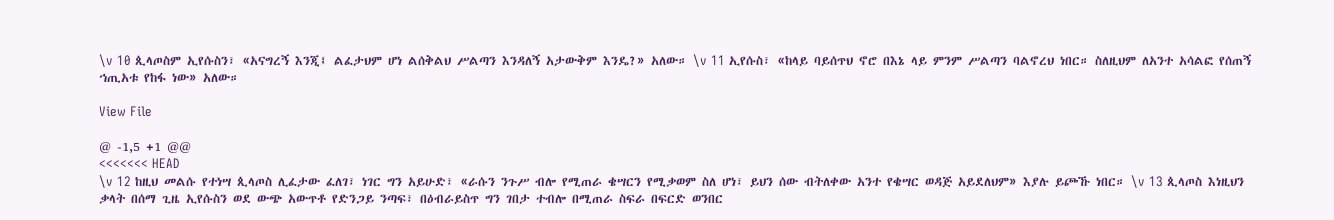\v 10 ጲላጦስም ኢየሱስን፣ «አናግረኝ እንጂ፤ ልፈታህም ሆነ ልሰቅልህ ሥልጣን እንዳለኝ አታውቅም እንዴ?» አለው። \v 11 ኢየሱስ፣ «ከላይ ባይሰጥህ ኖሮ በእኔ ላይ ምንም ሥልጣን ባልኖረህ ነበር። ስለዚህም ለአንተ አሳልፎ የሰጠኝ ኀጢአቱ የከፋ ነው» አለው።

View File

@ -1,5 +1 @@
<<<<<<< HEAD
\v 12 ከዚህ መልሱ የተነሣ ጲላጦስ ሊፈታው ፈለገ፣ ነገር ግን አይሁድ፣ «ራሱን ንጉሥ ብሎ የሚጠራ ቄሣርን የሚቃወም ስለ ሆነ፣ ይህን ሰው ብትለቀው አንተ የቄሣር ወዳጅ አይደለህም» እያሉ ይጮኹ ነበር። \v 13 ጲላጦስ እነዚህን ቃላት በሰማ ጊዜ ኢየሱስን ወደ ውጭ አውጥቶ የድንጋይ ንጣፍ፣ በዕብራይስጥ ግን ገበታ ተብሎ በሚጠራ ስፍራ በፍርድ ወንበር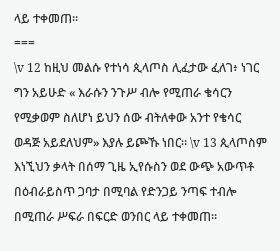ላይ ተቀመጠ።
===
\v 12 ከዚህ መልሱ የተነሳ ጲላጦስ ሊፈታው ፈለገ፥ ነገር ግን አይሁድ « እራሱን ንጉሥ ብሎ የሚጠራ ቄሳርን የሚቃወም ስለሆነ ይህን ሰው ብትለቀው አንተ የቄሳር ወዳጅ አይደለህም» እያሉ ይጮኹ ነበር። \v 13 ጲላጦስም እነኚህን ቃላት በሰማ ጊዜ ኢየሱስን ወደ ውጭ አውጥቶ በዕብራይስጥ ጋባታ በሚባል የድንጋይ ንጣፍ ተብሎ በሚጠራ ሥፍራ በፍርድ ወንበር ላይ ተቀመጠ።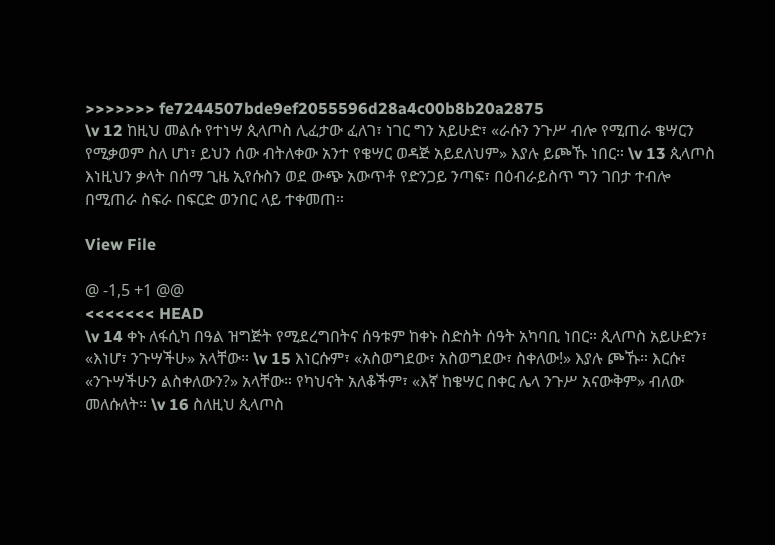>>>>>>> fe7244507bde9ef2055596d28a4c00b8b20a2875
\v 12 ከዚህ መልሱ የተነሣ ጲላጦስ ሊፈታው ፈለገ፣ ነገር ግን አይሁድ፣ «ራሱን ንጉሥ ብሎ የሚጠራ ቄሣርን የሚቃወም ስለ ሆነ፣ ይህን ሰው ብትለቀው አንተ የቄሣር ወዳጅ አይደለህም» እያሉ ይጮኹ ነበር። \v 13 ጲላጦስ እነዚህን ቃላት በሰማ ጊዜ ኢየሱስን ወደ ውጭ አውጥቶ የድንጋይ ንጣፍ፣ በዕብራይስጥ ግን ገበታ ተብሎ በሚጠራ ስፍራ በፍርድ ወንበር ላይ ተቀመጠ።

View File

@ -1,5 +1 @@
<<<<<<< HEAD
\v 14 ቀኑ ለፋሲካ በዓል ዝግጅት የሚደረግበትና ሰዓቱም ከቀኑ ስድስት ሰዓት አካባቢ ነበር። ጲላጦስ አይሁድን፣ «እነሆ፣ ንጉሣችሁ» አላቸው። \v 15 እነርሱም፣ «አስወግደው፣ አስወግደው፣ ስቀለው!» እያሉ ጮኹ። እርሱ፣ «ንጉሣችሁን ልስቀለውን?» አላቸው። የካህናት አለቆችም፣ «እኛ ከቄሣር በቀር ሌላ ንጉሥ አናውቅም» ብለው መለሱለት። \v 16 ስለዚህ ጲላጦስ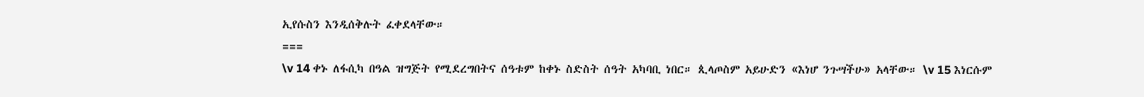ኢየሱስን እንዲሰቅሉት ፈቀደላቸው።
===
\v 14 ቀኑ ለፋሲካ በዓል ዝግጅት የሚደረግበትና ሰዓቱም ከቀኑ ስድስት ሰዓት አካባቢ ነበር። ጲላጦስም አይሁድን «እነሆ ንጉሣችሁ» አላቸው። \v 15 እነርሱም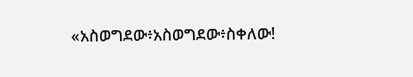«አስወግደው፥አስወግደው፥ስቀለው!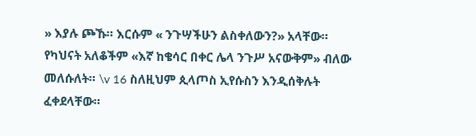» እያሉ ጮኹ። እርሱም « ንጉሣችሁን ልስቀለውን?» አላቸው። የካህናት አለቆችም «እኛ ከቄሳር በቀር ሌላ ንጉሥ አናውቅም» ብለው መለሱለት። \v 16 ስለዚህም ጲላጦስ ኢየሱስን እንዲሰቅሉት ፈቀደላቸው።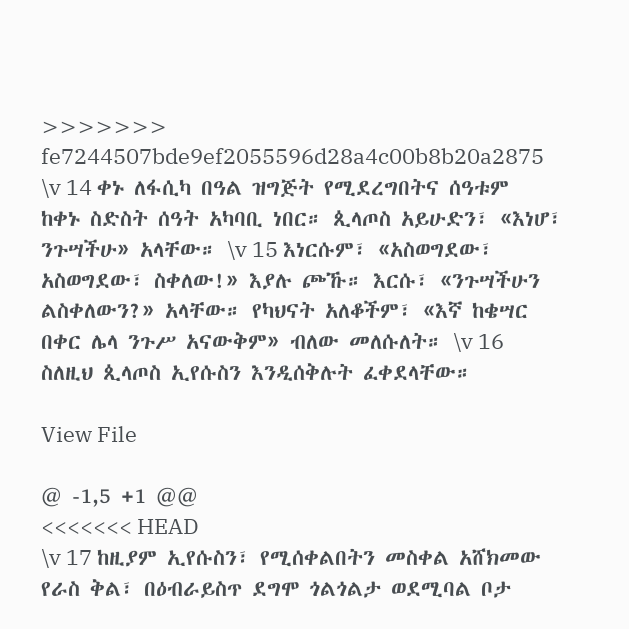>>>>>>> fe7244507bde9ef2055596d28a4c00b8b20a2875
\v 14 ቀኑ ለፋሲካ በዓል ዝግጅት የሚደረግበትና ሰዓቱም ከቀኑ ስድስት ሰዓት አካባቢ ነበር። ጲላጦስ አይሁድን፣ «እነሆ፣ ንጉሣችሁ» አላቸው። \v 15 እነርሱም፣ «አስወግደው፣ አስወግደው፣ ስቀለው!» እያሉ ጮኹ። እርሱ፣ «ንጉሣችሁን ልስቀለውን?» አላቸው። የካህናት አለቆችም፣ «እኛ ከቄሣር በቀር ሌላ ንጉሥ አናውቅም» ብለው መለሱለት። \v 16 ስለዚህ ጲላጦስ ኢየሱስን እንዲሰቅሉት ፈቀደላቸው።

View File

@ -1,5 +1 @@
<<<<<<< HEAD
\v 17 ከዚያም ኢየሱስን፣ የሚሰቀልበትን መስቀል አሸክመው የራስ ቅል፣ በዕብራይስጥ ደግሞ ጎልጎልታ ወደሚባል ቦታ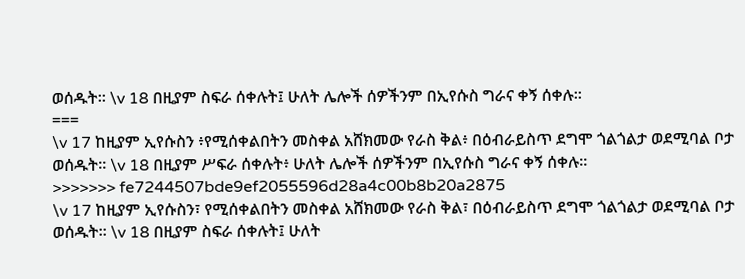ወሰዱት። \v 18 በዚያም ስፍራ ሰቀሉት፤ ሁለት ሌሎች ሰዎችንም በኢየሱስ ግራና ቀኝ ሰቀሉ።
===
\v 17 ከዚያም ኢየሱስን ፥የሚሰቀልበትን መስቀል አሸክመው የራስ ቅል፥ በዕብራይስጥ ደግሞ ጎልጎልታ ወደሚባል ቦታ ወሰዱት። \v 18 በዚያም ሥፍራ ሰቀሉት፥ ሁለት ሌሎች ሰዎችንም በኢየሱስ ግራና ቀኝ ሰቀሉ።
>>>>>>> fe7244507bde9ef2055596d28a4c00b8b20a2875
\v 17 ከዚያም ኢየሱስን፣ የሚሰቀልበትን መስቀል አሸክመው የራስ ቅል፣ በዕብራይስጥ ደግሞ ጎልጎልታ ወደሚባል ቦታ ወሰዱት። \v 18 በዚያም ስፍራ ሰቀሉት፤ ሁለት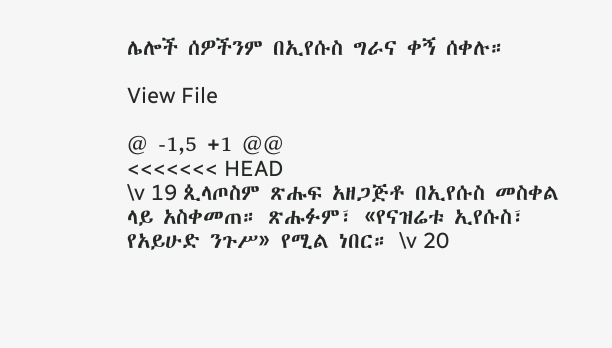ሌሎች ሰዎችንም በኢየሱስ ግራና ቀኝ ሰቀሉ።

View File

@ -1,5 +1 @@
<<<<<<< HEAD
\v 19 ጲላጦስም ጽሑፍ አዘጋጅቶ በኢየሱስ መስቀል ላይ አስቀመጠ። ጽሑፉም፣ «የናዝሬቱ ኢየሱስ፣ የአይሁድ ንጉሥ» የሚል ነበር። \v 20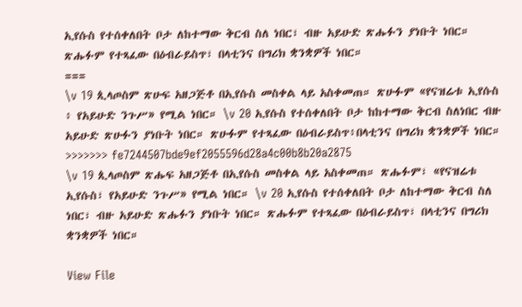ኢየሱስ የተሰቀለበት ቦታ ለከተማው ቅርብ ስለ ነበር፣ ብዙ አይሁድ ጽሑፉን ያነቡት ነበር። ጽሑፉም የተጻፈው በዕብራይስጥ፣ በላቲንና በግሪክ ቋንቋዎች ነበር።
===
\v 19 ጲላጦስም ጽሁፍ አዘጋጅቶ በኢየሱስ መስቀል ላይ አስቀመጠ። ጽሁፉም «የናዝሬቱ ኢየሱስ ፥ የአይሁድ ንጉሥ» የሚል ነበር። \v 20 ኢየሱስ የተሰቀለበት ቦታ ከከተማው ቅርብ ስለነበር ብዙ አይሁድ ጽሁፉን ያነቡት ነበር። ጽሁፉም የተጻፈው በዕብራይስጥ፥በላቲንና በግሪክ ቋንቋዎች ነበር።
>>>>>>> fe7244507bde9ef2055596d28a4c00b8b20a2875
\v 19 ጲላጦስም ጽሑፍ አዘጋጅቶ በኢየሱስ መስቀል ላይ አስቀመጠ። ጽሑፉም፣ «የናዝሬቱ ኢየሱስ፣ የአይሁድ ንጉሥ» የሚል ነበር። \v 20 ኢየሱስ የተሰቀለበት ቦታ ለከተማው ቅርብ ስለ ነበር፣ ብዙ አይሁድ ጽሑፉን ያነቡት ነበር። ጽሑፉም የተጻፈው በዕብራይስጥ፣ በላቲንና በግሪክ ቋንቋዎች ነበር።

View File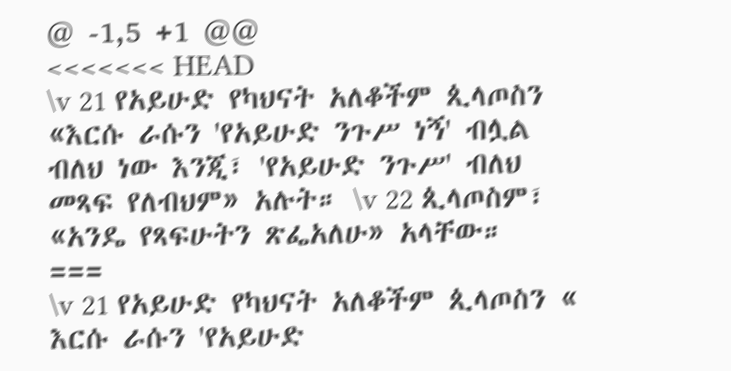@ -1,5 +1 @@
<<<<<<< HEAD
\v 21 የአይሁድ የካህናት አለቆችም ጲላጦስን «እርሱ ራሱን 'የአይሁድ ንጉሥ ነኝ' ብሏል ብለህ ነው እንጂ፣ 'የአይሁድ ንጉሥ' ብለህ መጻፍ የለብህም» አሉት። \v 22 ጲላጦስም፣ «አንዴ የጻፍሁትን ጽፌአለሁ» አላቸው።
===
\v 21 የአይሁድ የካህናት አለቆችም ጲላጦስን « እርሱ ራሱን 'የአይሁድ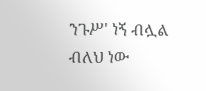ንጉሥ' ነኝ ብሏል ብለህ ነው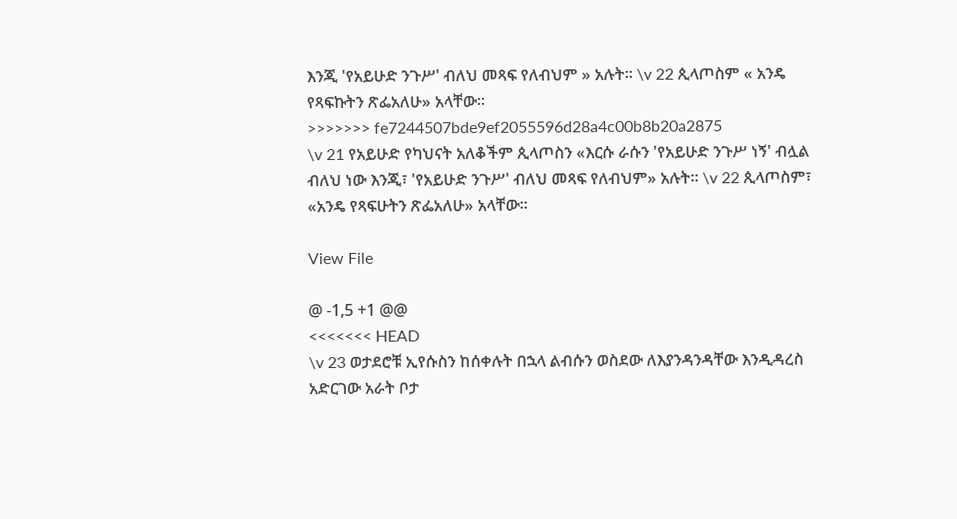እንጂ 'የአይሁድ ንጉሥ' ብለህ መጻፍ የለብህም » አሉት። \v 22 ጲላጦስም « አንዴ የጻፍኩትን ጽፌአለሁ» አላቸው።
>>>>>>> fe7244507bde9ef2055596d28a4c00b8b20a2875
\v 21 የአይሁድ የካህናት አለቆችም ጲላጦስን «እርሱ ራሱን 'የአይሁድ ንጉሥ ነኝ' ብሏል ብለህ ነው እንጂ፣ 'የአይሁድ ንጉሥ' ብለህ መጻፍ የለብህም» አሉት። \v 22 ጲላጦስም፣ «አንዴ የጻፍሁትን ጽፌአለሁ» አላቸው።

View File

@ -1,5 +1 @@
<<<<<<< HEAD
\v 23 ወታደሮቹ ኢየሱስን ከሰቀሉት በኋላ ልብሱን ወስደው ለእያንዳንዳቸው እንዲዳረስ አድርገው አራት ቦታ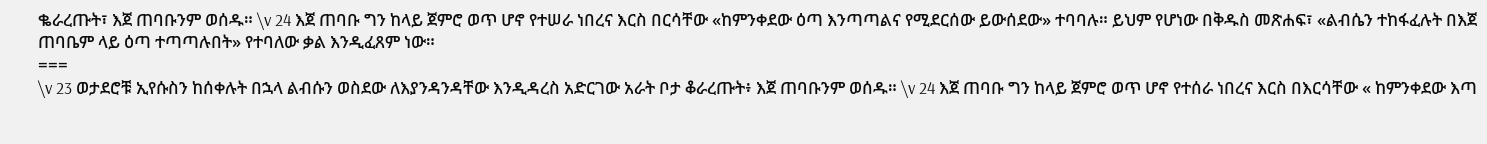ቈራረጡት፣ እጀ ጠባቡንም ወሰዱ። \v 24 እጀ ጠባቡ ግን ከላይ ጀምሮ ወጥ ሆኖ የተሠራ ነበረና እርስ በርሳቸው «ከምንቀደው ዕጣ እንጣጣልና የሚደርሰው ይውሰደው» ተባባሉ። ይህም የሆነው በቅዱስ መጽሐፍ፣ «ልብሴን ተከፋፈሉት በእጀ ጠባቤም ላይ ዕጣ ተጣጣሉበት» የተባለው ቃል እንዲፈጸም ነው።
===
\v 23 ወታደሮቹ ኢየሱስን ከሰቀሉት በኋላ ልብሱን ወስደው ለእያንዳንዳቸው እንዲዳረስ አድርገው አራት ቦታ ቆራረጡት፥ እጀ ጠባቡንም ወሰዱ። \v 24 እጀ ጠባቡ ግን ከላይ ጀምሮ ወጥ ሆኖ የተሰራ ነበረና እርስ በእርሳቸው « ከምንቀደው እጣ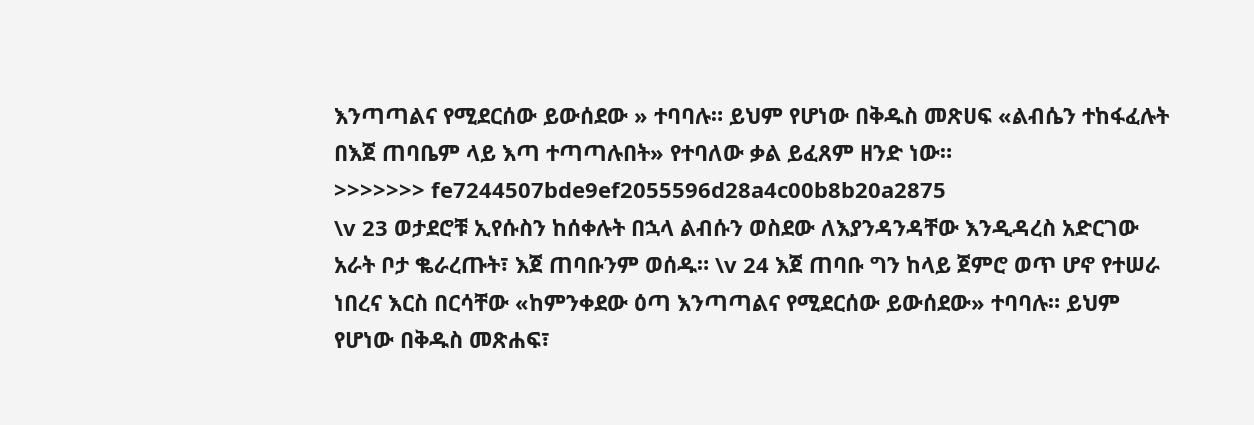እንጣጣልና የሚደርሰው ይውሰደው » ተባባሉ። ይህም የሆነው በቅዱስ መጽሀፍ «ልብሴን ተከፋፈሉት በእጀ ጠባቤም ላይ እጣ ተጣጣሉበት» የተባለው ቃል ይፈጸም ዘንድ ነው።
>>>>>>> fe7244507bde9ef2055596d28a4c00b8b20a2875
\v 23 ወታደሮቹ ኢየሱስን ከሰቀሉት በኋላ ልብሱን ወስደው ለእያንዳንዳቸው እንዲዳረስ አድርገው አራት ቦታ ቈራረጡት፣ እጀ ጠባቡንም ወሰዱ። \v 24 እጀ ጠባቡ ግን ከላይ ጀምሮ ወጥ ሆኖ የተሠራ ነበረና እርስ በርሳቸው «ከምንቀደው ዕጣ እንጣጣልና የሚደርሰው ይውሰደው» ተባባሉ። ይህም የሆነው በቅዱስ መጽሐፍ፣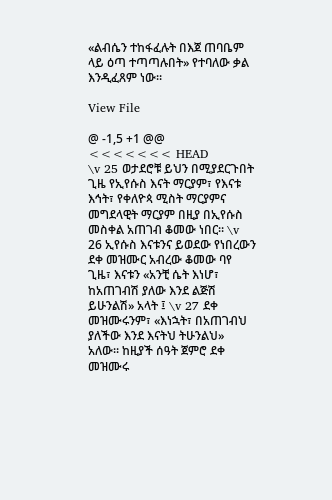«ልብሴን ተከፋፈሉት በእጀ ጠባቤም ላይ ዕጣ ተጣጣሉበት» የተባለው ቃል እንዲፈጸም ነው።

View File

@ -1,5 +1 @@
<<<<<<< HEAD
\v 25 ወታደሮቹ ይህን በሚያደርጉበት ጊዜ የኢየሱስ እናት ማርያም፣ የእናቱ እኅት፣ የቀለዮጳ ሚስት ማርያምና መግደላዊት ማርያም በዚያ በኢየሱስ መስቀል አጠገብ ቆመው ነበር። \v 26 ኢየሱስ እናቱንና ይወደው የነበረውን ደቀ መዝሙር አብረው ቆመው ባየ ጊዜ፣ እናቱን «አንቺ ሴት እነሆ፣ ከአጠገብሽ ያለው እንደ ልጅሽ ይሁንልሽ» አላት ፤ \v 27 ደቀ መዝሙሩንም፣ «እነኋት፣ በአጠገብህ ያለችው እንደ እናትህ ትሁንልህ» አለው። ከዚያች ሰዓት ጀምሮ ደቀ መዝሙሩ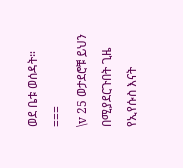ወደ ቤቱ ወሰዳት።
===
\v 25 ወታደሮቹ ይህን በሚያደርጉበት ጊዜ የኢየሱስ እናት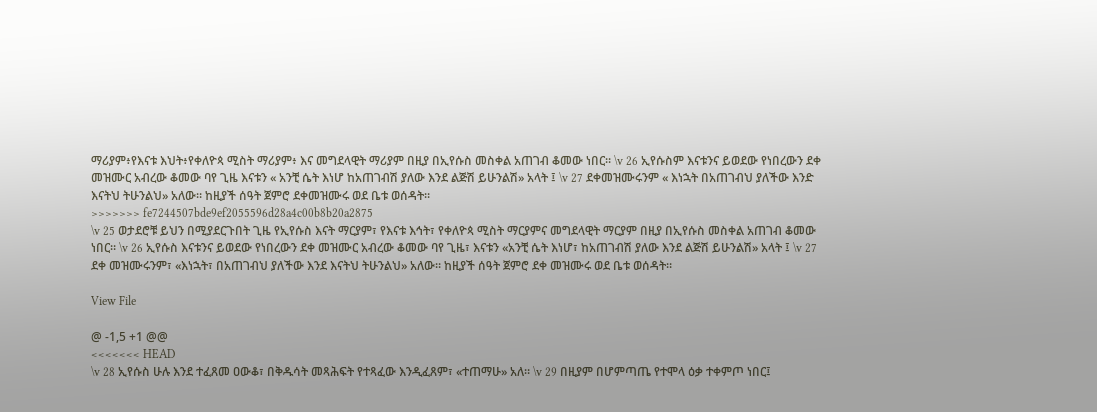ማሪያም፥የእናቱ እህት፥የቀለዮጳ ሚስት ማሪያም፥ እና መግደላዊት ማሪያም በዚያ በኢየሱስ መስቀል አጠገብ ቆመው ነበር። \v 26 ኢየሱስም እናቱንና ይወደው የነበረውን ደቀ መዝሙር አብረው ቆመው ባየ ጊዜ እናቱን « አንቺ ሴት እነሆ ከአጠገብሽ ያለው እንደ ልጅሽ ይሁንልሽ» አላት ፤ \v 27 ደቀመዝሙሩንም « እነኋት በአጠገብህ ያለችው እንድ እናትህ ትሁንልህ» አለው። ከዚያች ሰዓት ጀምሮ ደቀመዝሙሩ ወደ ቤቱ ወሰዳት።
>>>>>>> fe7244507bde9ef2055596d28a4c00b8b20a2875
\v 25 ወታደሮቹ ይህን በሚያደርጉበት ጊዜ የኢየሱስ እናት ማርያም፣ የእናቱ እኅት፣ የቀለዮጳ ሚስት ማርያምና መግደላዊት ማርያም በዚያ በኢየሱስ መስቀል አጠገብ ቆመው ነበር። \v 26 ኢየሱስ እናቱንና ይወደው የነበረውን ደቀ መዝሙር አብረው ቆመው ባየ ጊዜ፣ እናቱን «አንቺ ሴት እነሆ፣ ከአጠገብሽ ያለው እንደ ልጅሽ ይሁንልሽ» አላት ፤ \v 27 ደቀ መዝሙሩንም፣ «እነኋት፣ በአጠገብህ ያለችው እንደ እናትህ ትሁንልህ» አለው። ከዚያች ሰዓት ጀምሮ ደቀ መዝሙሩ ወደ ቤቱ ወሰዳት።

View File

@ -1,5 +1 @@
<<<<<<< HEAD
\v 28 ኢየሱስ ሁሉ እንደ ተፈጸመ ዐውቆ፣ በቅዱሳት መጻሕፍት የተጻፈው እንዲፈጸም፣ «ተጠማሁ» አለ። \v 29 በዚያም በሆምጣጤ የተሞላ ዕቃ ተቀምጦ ነበር፤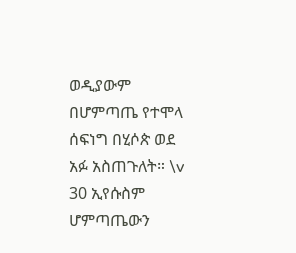ወዲያውም በሆምጣጤ የተሞላ ሰፍነግ በሂሶጵ ወደ አፉ አስጠጉለት። \v 30 ኢየሱስም ሆምጣጤውን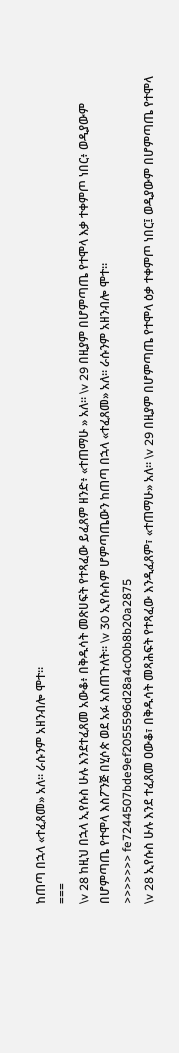ከጠጣ በኋላ «ተፈጸመ» አለ። ራሱንም አዘንብሎ ሞተ።
===
\v 28 ከዚህ በኋላ ኢየሱስ ሁሉ እንደተፈጸመ አውቆ፥ በቅዱሳት መጽሀፍት የተጻፈው ይፈጸም ዘንድ፥ «ተጠማሁ » አለ። \v 29 በዚያም በሆምጣጤ የተሞላ እቃ ተቀምጦ ነበር፥ ወዲያውም በሆምጣጤ የተሞላ እስፖንጅ በሂሶጵ ወደ አፉ አስጠጉለት። \v 30 ኢየሱስም ሆምጣጤውን ከጠጣ በኋላ «ተፈጸመ» አለ። ራሱንም አዘንብሎ ሞተ።
>>>>>>> fe7244507bde9ef2055596d28a4c00b8b20a2875
\v 28 ኢየሱስ ሁሉ እንደ ተፈጸመ ዐውቆ፣ በቅዱሳት መጻሕፍት የተጻፈው እንዲፈጸም፣ «ተጠማሁ» አለ። \v 29 በዚያም በሆምጣጤ የተሞላ ዕቃ ተቀምጦ ነበር፤ ወዲያውም በሆምጣጤ የተሞላ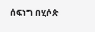ሰፍነግ በሂሶጵ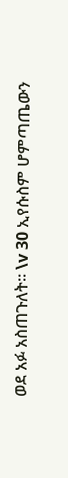ወደ አፉ አስጠጉለት። \v 30 ኢየሱስም ሆምጣጤውን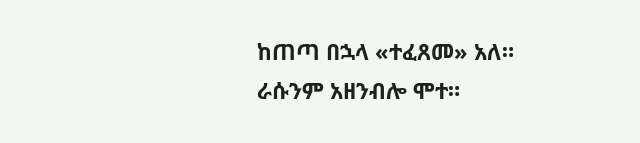ከጠጣ በኋላ «ተፈጸመ» አለ። ራሱንም አዘንብሎ ሞተ።